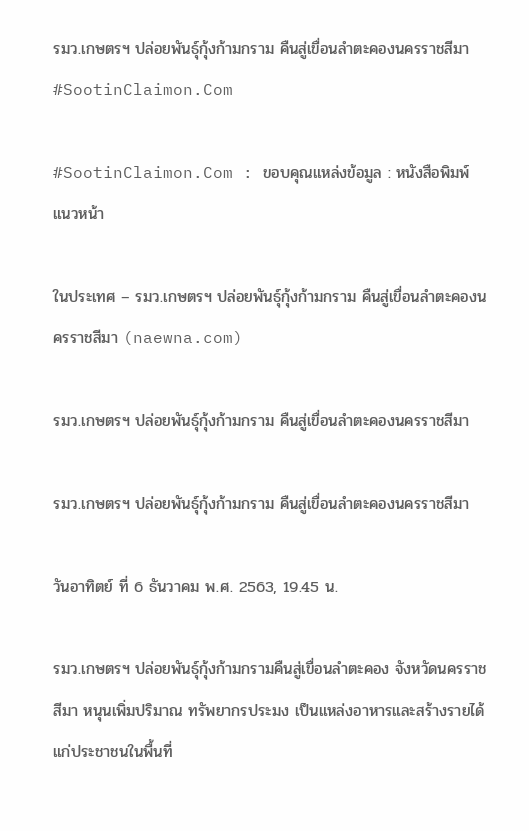รมว.เกษตรฯ ปล่อยพันธุ์กุ้งก้ามกราม คืนสู่เขื่อนลําตะคองนครราชสีมา #SootinClaimon.Com

#SootinClaimon.Com : ขอบคุณแหล่งข้อมูล : หนังสือพิมพ์แนวหน้า

ในประเทศ – รมว.เกษตรฯ ปล่อยพันธุ์กุ้งก้ามกราม คืนสู่เขื่อนลําตะคองนครราชสีมา (naewna.com)

รมว.เกษตรฯ ปล่อยพันธุ์กุ้งก้ามกราม คืนสู่เขื่อนลําตะคองนครราชสีมา

รมว.เกษตรฯ ปล่อยพันธุ์กุ้งก้ามกราม คืนสู่เขื่อนลําตะคองนครราชสีมา

วันอาทิตย์ ที่ 6 ธันวาคม พ.ศ. 2563, 19.45 น.

รมว.เกษตรฯ ปล่อยพันธุ์กุ้งก้ามกรามคืนสู่เขื่อนลําตะคอง จังหวัดนครราชสีมา หนุนเพิ่มปริมาณ ทรัพยากรประมง เป็นแหล่งอาหารและสร้างรายได้แก่ประชาชนในพื้นที่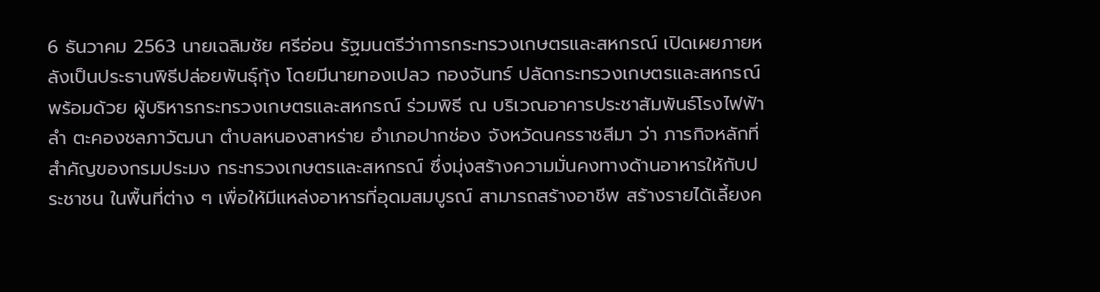6 ธันวาคม 2563 นายเฉลิมชัย ศรีอ่อน รัฐมนตรีว่าการกระทรวงเกษตรและสหกรณ์ เปิดเผยภายหลังเป็นประธานพิธีปล่อยพันธุ์กุ้ง โดยมีนายทองเปลว กองจันทร์ ปลัดกระทรวงเกษตรและสหกรณ์ พร้อมด้วย ผู้บริหารกระทรวงเกษตรและสหกรณ์ ร่วมพิธี ณ บริเวณอาคารประชาสัมพันธ์โรงไฟฟ้าลํา ตะคองชลภาวัฒนา ตําบลหนองสาหร่าย อําเภอปากช่อง จังหวัดนครราชสีมา ว่า ภารกิจหลักที่สําคัญของกรมประมง กระทรวงเกษตรและสหกรณ์ ซึ่งมุ่งสร้างความมั่นคงทางด้านอาหารให้กับประชาชน ในพื้นที่ต่าง ๆ เพื่อให้มีแหล่งอาหารที่อุดมสมบูรณ์ สามารถสร้างอาชีพ สร้างรายได้เลี้ยงค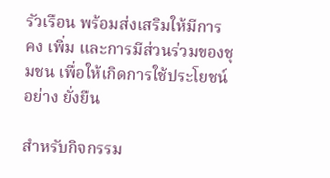รัวเรือน พร้อมส่งเสริมให้มีการ คง เพิ่ม และการมีส่วนร่วมของชุมชน เพื่อให้เกิดการใช้ประโยชน์อย่าง ยั่งยืน

สําหรับกิจกรรม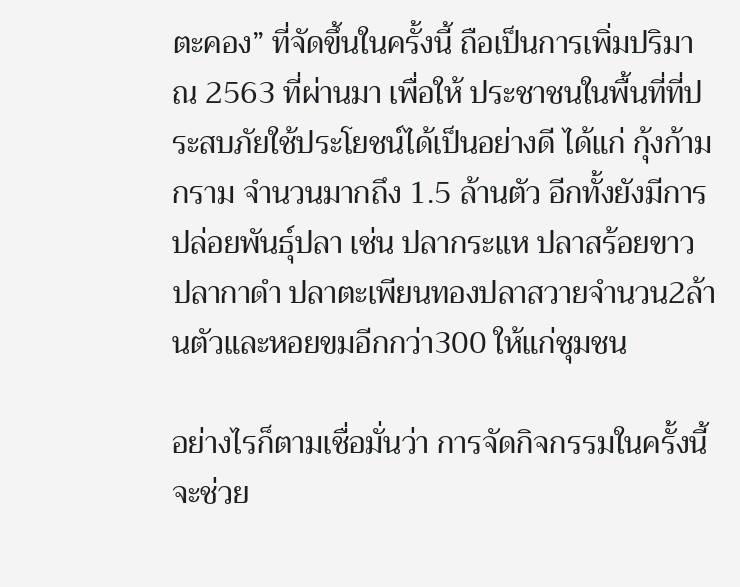ตะคอง” ที่จัดขึ้นในครั้งนี้ ถือเป็นการเพิ่มปริมาณ 2563 ที่ผ่านมา เพื่อให้ ประชาชนในพื้นที่ที่ประสบภัยใช้ประโยชน์ได้เป็นอย่างดี ได้แก่ กุ้งก้ามกราม จํานวนมากถึง 1.5 ล้านตัว อีกทั้งยังมีการปล่อยพันธุ์ปลา เช่น ปลากระแห ปลาสร้อยขาว ปลากาดํา ปลาตะเพียนทองปลาสวายจํานวน2ล้านตัวและหอยขมอีกกว่า300 ให้แก่ชุมชน

อย่างไรก็ตามเชื่อมั่นว่า การจัดกิจกรรมในครั้งนี้จะช่วย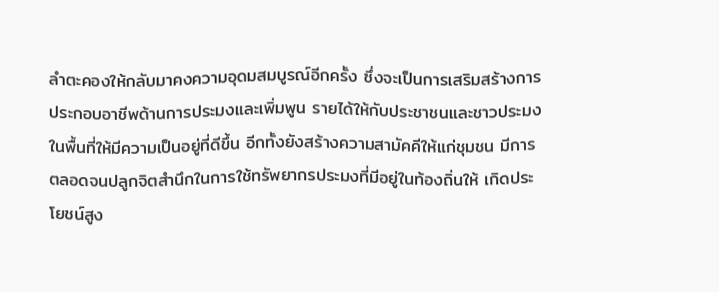ลําตะคองให้กลับมาคงความอุดมสมบูรณ์อีกครั้ง ซึ่งจะเป็นการเสริมสร้างการประกอบอาชีพด้านการประมงและเพิ่มพูน รายได้ให้กับประชาชนและชาวประมงในพื้นที่ให้มีความเป็นอยู่ที่ดีขึ้น อีกทั้งยังสร้างความสามัคคีให้แก่ชุมชน มีการ ตลอดจนปลูกจิตสํานึกในการใช้ทรัพยากรประมงที่มีอยู่ในท้องถิ่นให้ เกิดประโยชน์สูง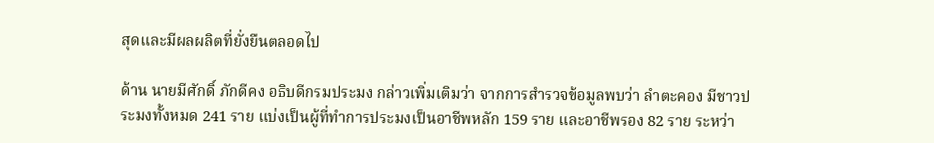สุดและมีผลผลิตที่ยั่งยืนตลอดไป

ด้าน นายมีศักดิ์ ภักดีคง อธิบดีกรมประมง กล่าวเพิ่มเติมว่า จากการสํารวจข้อมูลพบว่า ลําตะคอง มีชาวประมงทั้งหมด 241 ราย แบ่งเป็นผู้ที่ทําการประมงเป็นอาชีพหลัก 159 ราย และอาชีพรอง 82 ราย ระหว่า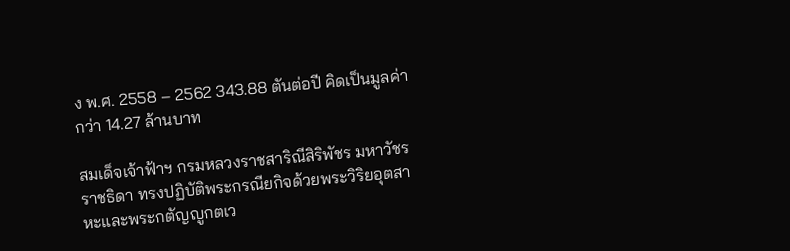ง พ.ศ. 2558 – 2562 343.88 ตันต่อปี คิดเป็นมูลค่า กว่า 14.27 ล้านบาท

สมเด็จเจ้าฟ้าฯ กรมหลวงราชสาริณีสิริพัชร มหาวัชรราชธิดา ทรงปฏิบัติพระกรณียกิจด้วยพระวิริยอุตสาหะและพระกตัญญูกตเว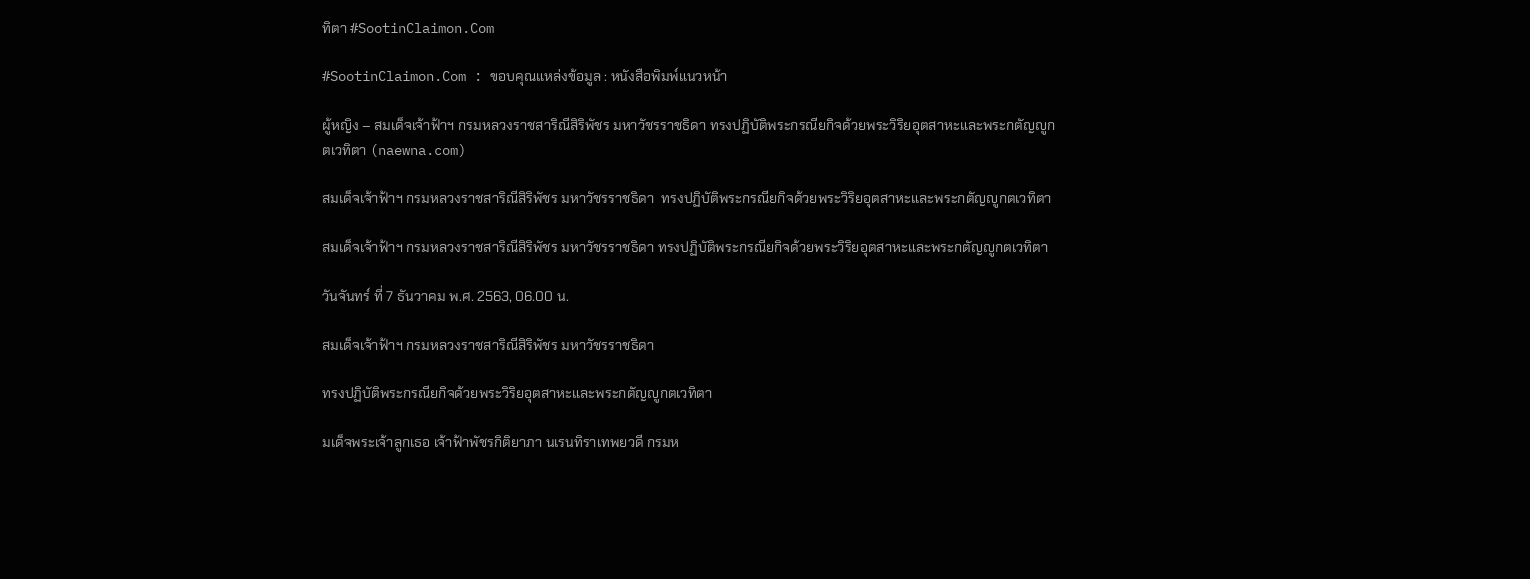ทิตา #SootinClaimon.Com

#SootinClaimon.Com : ขอบคุณแหล่งข้อมูล : หนังสือพิมพ์แนวหน้า

ผู้หญิง – สมเด็จเจ้าฟ้าฯ กรมหลวงราชสาริณีสิริพัชร มหาวัชรราชธิดา ทรงปฏิบัติพระกรณียกิจด้วยพระวิริยอุตสาหะและพระกตัญญูกตเวทิตา (naewna.com)

สมเด็จเจ้าฟ้าฯ กรมหลวงราชสาริณีสิริพัชร มหาวัชรราชธิดา  ทรงปฏิบัติพระกรณียกิจด้วยพระวิริยอุตสาหะและพระกตัญญูกตเวทิตา

สมเด็จเจ้าฟ้าฯ กรมหลวงราชสาริณีสิริพัชร มหาวัชรราชธิดา ทรงปฏิบัติพระกรณียกิจด้วยพระวิริยอุตสาหะและพระกตัญญูกตเวทิตา

วันจันทร์ ที่ 7 ธันวาคม พ.ศ. 2563, 06.00 น.

สมเด็จเจ้าฟ้าฯ กรมหลวงราชสาริณีสิริพัชร มหาวัชรราชธิดา

ทรงปฏิบัติพระกรณียกิจด้วยพระวิริยอุตสาหะและพระกตัญญูกตเวทิตา

มเด็จพระเจ้าลูกเธอ เจ้าฟ้าพัชรกิติยาภา นเรนทิราเทพยวดี กรมห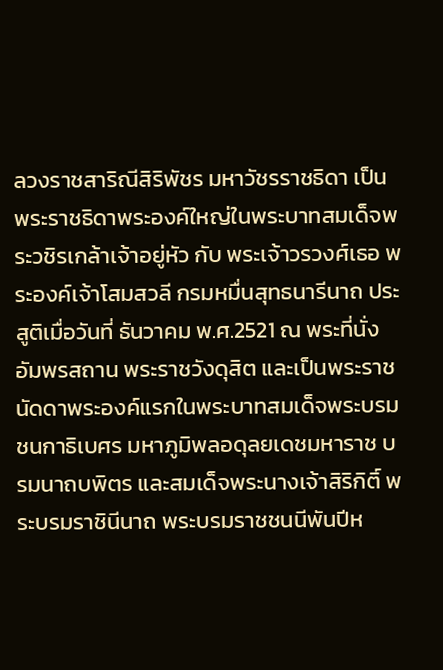ลวงราชสาริณีสิริพัชร มหาวัชรราชธิดา เป็นพระราชธิดาพระองค์ใหญ่ในพระบาทสมเด็จพระวชิรเกล้าเจ้าอยู่หัว กับ พระเจ้าวรวงศ์เธอ พระองค์เจ้าโสมสวลี กรมหมื่นสุทธนารีนาถ ประสูติเมื่อวันที่ ธันวาคม พ.ศ.2521 ณ พระที่นั่งอัมพรสถาน พระราชวังดุสิต และเป็นพระราชนัดดาพระองค์แรกในพระบาทสมเด็จพระบรมชนกาธิเบศร มหาภูมิพลอดุลยเดชมหาราช บรมนาถบพิตร และสมเด็จพระนางเจ้าสิริกิติ์ พระบรมราชินีนาถ พระบรมราชชนนีพันปีห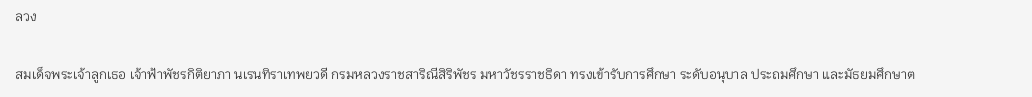ลวง

สมเด็จพระเจ้าลูกเธอ เจ้าฟ้าพัชรกิติยาภา นเรนทิราเทพยวดี กรมหลวงราชสาริณีสิริพัชร มหาวัชรราชธิดา ทรงเข้ารับการศึกษา ระดับอนุบาล ประถมศึกษา และมัธยมศึกษาต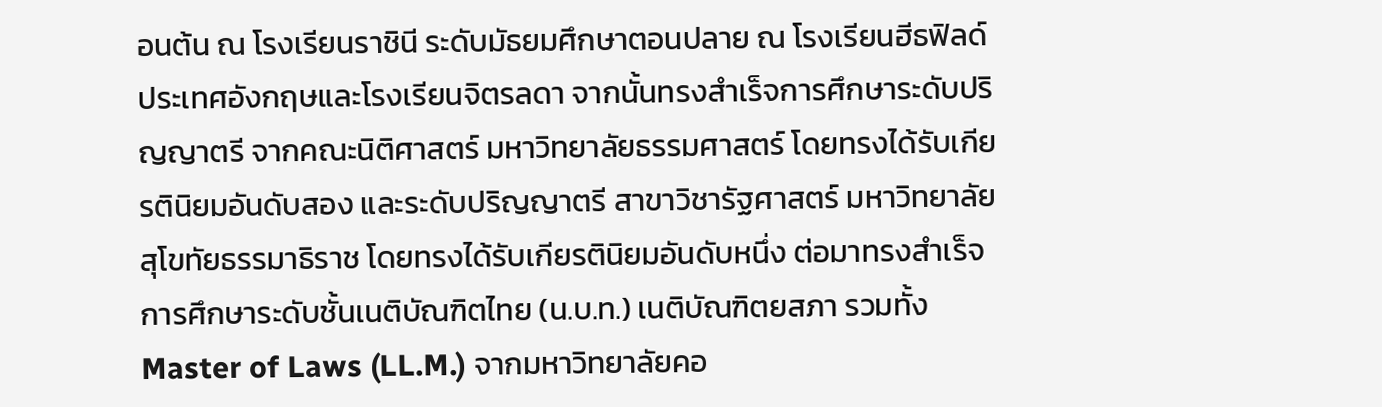อนต้น ณ โรงเรียนราชินี ระดับมัธยมศึกษาตอนปลาย ณ โรงเรียนฮีธฟิลด์ ประเทศอังกฤษและโรงเรียนจิตรลดา จากนั้นทรงสำเร็จการศึกษาระดับปริญญาตรี จากคณะนิติศาสตร์ มหาวิทยาลัยธรรมศาสตร์ โดยทรงได้รับเกียรตินิยมอันดับสอง และระดับปริญญาตรี สาขาวิชารัฐศาสตร์ มหาวิทยาลัยสุโขทัยธรรมาธิราช โดยทรงได้รับเกียรตินิยมอันดับหนึ่ง ต่อมาทรงสำเร็จการศึกษาระดับชั้นเนติบัณฑิตไทย (น.บ.ท.) เนติบัณฑิตยสภา รวมทั้ง Master of Laws (LL.M.) จากมหาวิทยาลัยคอ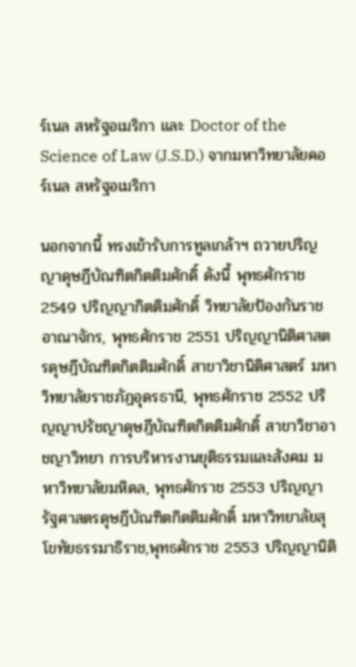ร์เนล สหรัฐอเมริกา และ Doctor of the Science of Law (J.S.D.) จากมหาวิทยาลัยคอร์เนล สหรัฐอเมริกา

นอกจากนี้ ทรงเข้ารับการทูลเกล้าฯ ถวายปริญญาดุษฎีบัณฑิตกิตติมศักดิ์ ดังนี้ พุทธศักราช 2549 ปริญญากิตติมศักดิ์ วิทยาลัยป้องกันราชอาณาจักร, พุทธศักราช 2551 ปริญญานิติศาสตรดุษฎีบัณฑิตกิตติมศักดิ์ สาขาวิชานิติศาสตร์ มหาวิทยาลัยราชภัฏอุดรธานี, พุทธศักราช 2552 ปริญญาปรัชญาดุษฎีบัณฑิตกิตติมศักดิ์ สาขาวิชาอาชญาวิทยา การบริหารงานยุติธรรมและสังคม มหาวิทยาลัยมหิดล, พุทธศักราช 2553 ปริญญารัฐศาสตรดุษฎีบัณฑิตกิตติมศักดิ์ มหาวิทยาลัยสุโขทัยธรรมาธิราช,พุทธศักราช 2553 ปริญญานิติ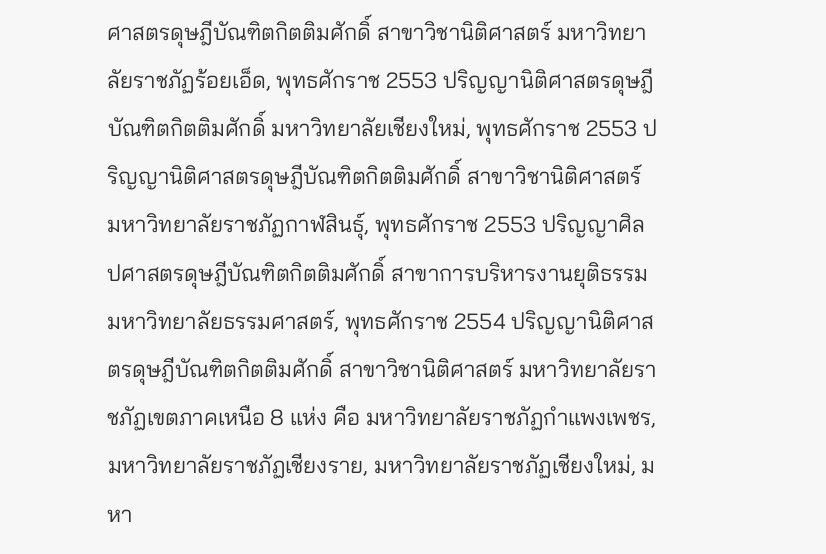ศาสตรดุษฎีบัณฑิตกิตติมศักดิ์ สาขาวิชานิติศาสตร์ มหาวิทยาลัยราชภัฏร้อยเอ็ด, พุทธศักราช 2553 ปริญญานิติศาสตรดุษฎีบัณฑิตกิตติมศักดิ์ มหาวิทยาลัยเชียงใหม่, พุทธศักราช 2553 ปริญญานิติศาสตรดุษฎีบัณฑิตกิตติมศักดิ์ สาขาวิชานิติศาสตร์ มหาวิทยาลัยราชภัฏกาฬสินธุ์, พุทธศักราช 2553 ปริญญาศิลปศาสตรดุษฎีบัณฑิตกิตติมศักดิ์ สาขาการบริหารงานยุติธรรม มหาวิทยาลัยธรรมศาสตร์, พุทธศักราช 2554 ปริญญานิติศาสตรดุษฎีบัณฑิตกิตติมศักดิ์ สาขาวิชานิติศาสตร์ มหาวิทยาลัยราชภัฏเขตภาคเหนือ 8 แห่ง คือ มหาวิทยาลัยราชภัฏกำแพงเพชร, มหาวิทยาลัยราชภัฏเชียงราย, มหาวิทยาลัยราชภัฏเชียงใหม่, มหา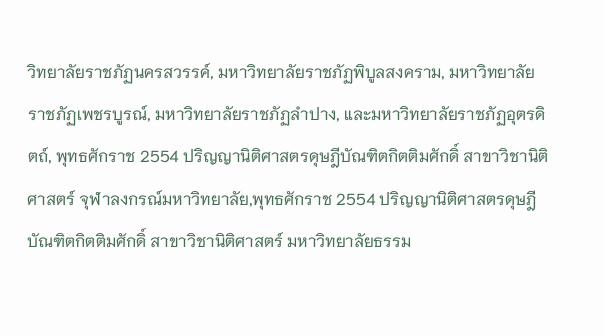วิทยาลัยราชภัฏนครสวรรค์, มหาวิทยาลัยราชภัฏพิบูลสงคราม, มหาวิทยาลัยราชภัฏเพชรบูรณ์, มหาวิทยาลัยราชภัฏลำปาง, และมหาวิทยาลัยราชภัฏอุตรดิตถ์, พุทธศักราช 2554 ปริญญานิติศาสตรดุษฎีบัณฑิตกิตติมศักดิ์ สาขาวิชานิติศาสตร์ จุฬาลงกรณ์มหาวิทยาลัย,พุทธศักราช 2554 ปริญญานิติศาสตรดุษฎีบัณฑิตกิตติมศักดิ์ สาขาวิชานิติศาสตร์ มหาวิทยาลัยธรรม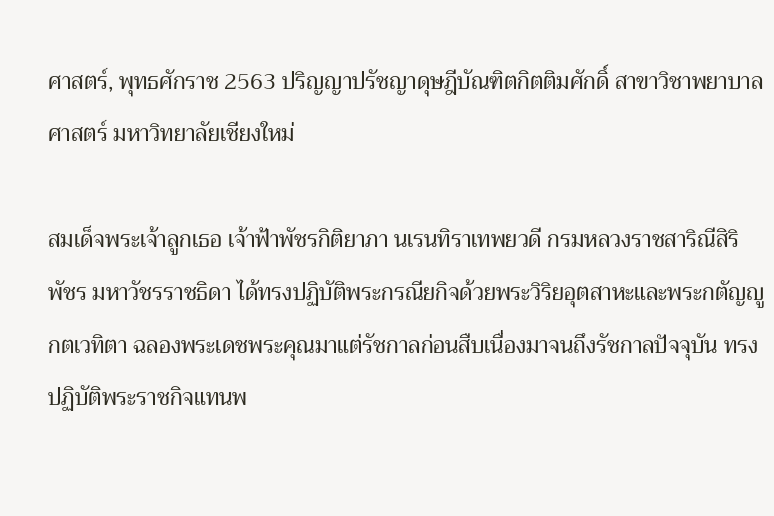ศาสตร์, พุทธศักราช 2563 ปริญญาปรัชญาดุษฎีบัณฑิตกิตติมศักดิ์ สาขาวิชาพยาบาลศาสตร์ มหาวิทยาลัยเชียงใหม่

สมเด็จพระเจ้าลูกเธอ เจ้าฟ้าพัชรกิติยาภา นเรนทิราเทพยวดี กรมหลวงราชสาริณีสิริพัชร มหาวัชรราชธิดา ได้ทรงปฏิบัติพระกรณียกิจด้วยพระวิริยอุตสาหะและพระกตัญญูกตเวทิตา ฉลองพระเดชพระคุณมาแต่รัชกาลก่อนสืบเนื่องมาจนถึงรัชกาลปัจจุบัน ทรงปฏิบัติพระราชกิจแทนพ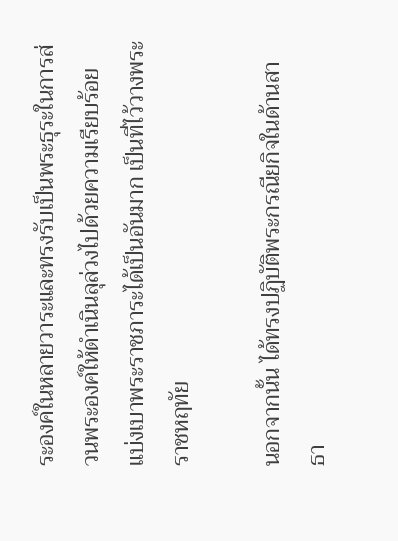ระองค์ในหลายวาระและทรงรับเป็นพระธุระในการส่วนพระองค์ให้ดำเนินลุล่วงไปด้วยความเรียบร้อย แบ่งเบาพระราชภาระได้เป็นอันมาก เป็นที่ไว้วางพระราชหฤทัย

นอกจากนั้น ได้ทรงปฏิบัติพระกรณียกิจในด้านสาธา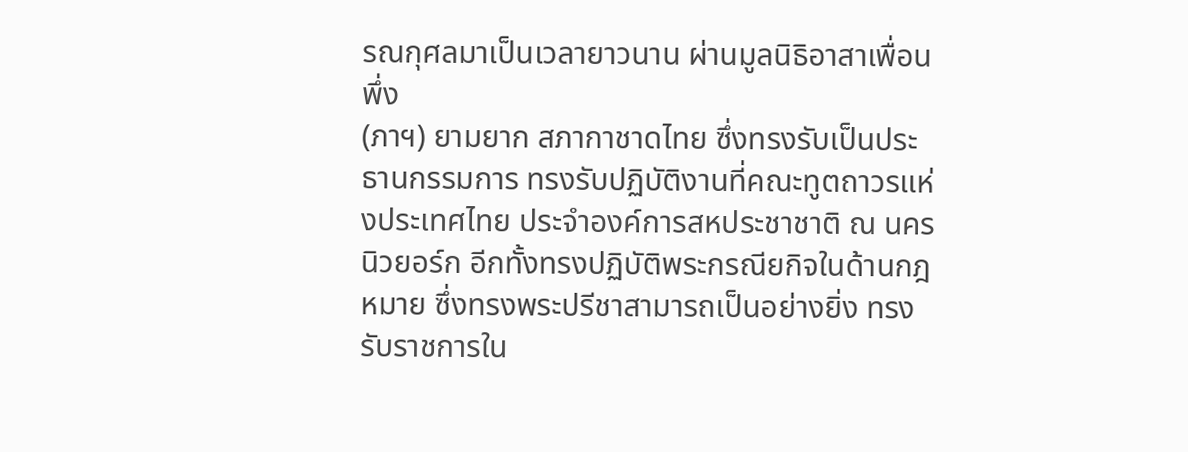รณกุศลมาเป็นเวลายาวนาน ผ่านมูลนิธิอาสาเพื่อนพึ่ง
(ภาฯ) ยามยาก สภากาชาดไทย ซึ่งทรงรับเป็นประธานกรรมการ ทรงรับปฏิบัติงานที่คณะทูตถาวรแห่งประเทศไทย ประจำองค์การสหประชาชาติ ณ นครนิวยอร์ก อีกทั้งทรงปฏิบัติพระกรณียกิจในด้านกฎหมาย ซึ่งทรงพระปรีชาสามารถเป็นอย่างยิ่ง ทรงรับราชการใน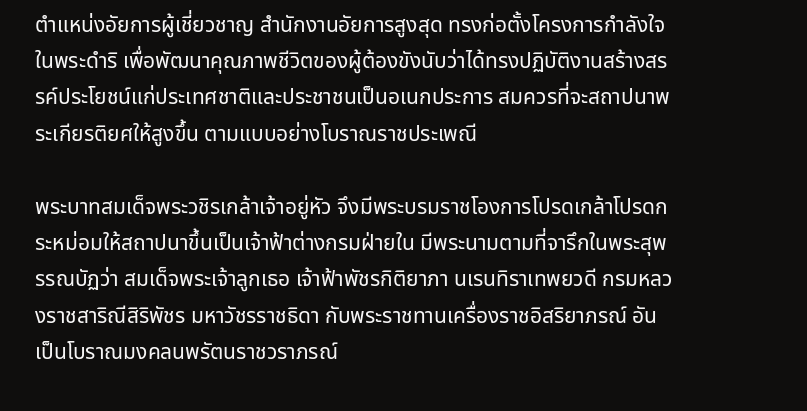ตำแหน่งอัยการผู้เชี่ยวชาญ สำนักงานอัยการสูงสุด ทรงก่อตั้งโครงการกำลังใจ ในพระดำริ เพื่อพัฒนาคุณภาพชีวิตของผู้ต้องขังนับว่าได้ทรงปฏิบัติงานสร้างสรรค์ประโยชน์แก่ประเทศชาติและประชาชนเป็นอเนกประการ สมควรที่จะสถาปนาพระเกียรติยศให้สูงขึ้น ตามแบบอย่างโบราณราชประเพณี

พระบาทสมเด็จพระวชิรเกล้าเจ้าอยู่หัว จึงมีพระบรมราชโองการโปรดเกล้าโปรดกระหม่อมให้สถาปนาขึ้นเป็นเจ้าฟ้าต่างกรมฝ่ายใน มีพระนามตามที่จารึกในพระสุพรรณบัฏว่า สมเด็จพระเจ้าลูกเธอ เจ้าฟ้าพัชรกิติยาภา นเรนทิราเทพยวดี กรมหลวงราชสาริณีสิริพัชร มหาวัชรราชธิดา กับพระราชทานเครื่องราชอิสริยาภรณ์ อันเป็นโบราณมงคลนพรัตนราชวราภรณ์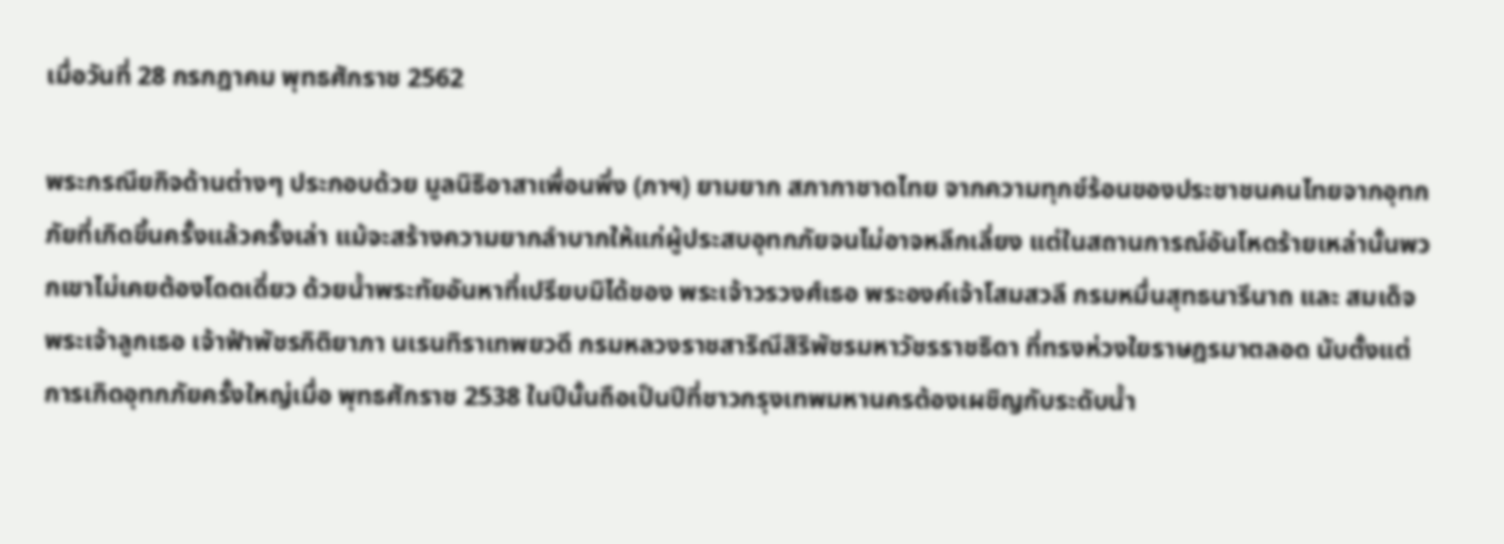เมื่อวันที่ 28 กรกฎาคม พุทธศักราช 2562

พระกรณียกิจด้านต่างๆ ประกอบด้วย มูลนิธิอาสาเพื่อนพึ่ง (ภาฯ) ยามยาก สภากาชาดไทย จากความทุกข์ร้อนของประชาชนคนไทยจากอุทกภัยที่เกิดขึ้นครั้งแล้วครั้งเล่า แม้จะสร้างความยากลำบากให้แก่ผู้ประสบอุทกภัยจนไม่อาจหลีกเลี่ยง แต่ในสถานการณ์อันโหดร้ายเหล่านั้นพวกเขาไม่เคยต้องโดดเดี่ยว ด้วยน้ำพระทัยอันหาที่เปรียบมิได้ของ พระเจ้าวรวงศ์เธอ พระองค์เจ้าโสมสวลี กรมหมื่นสุทธนารีนาถ และ สมเด็จพระเจ้าลูกเธอ เจ้าฟ้าพัชรกิติยาภา นเรนทิราเทพยวดี กรมหลวงราชสาริณีสิริพัชรมหาวัชรราชธิดา ที่ทรงห่วงใยราษฎรมาตลอด นับตั้งแต่การเกิดอุทกภัยครั้งใหญ่เมื่อ พุทธศักราช 2538 ในปีนั้นถือเป็นปีที่ชาวกรุงเทพมหานครต้องเผชิญกับระดับน้ำ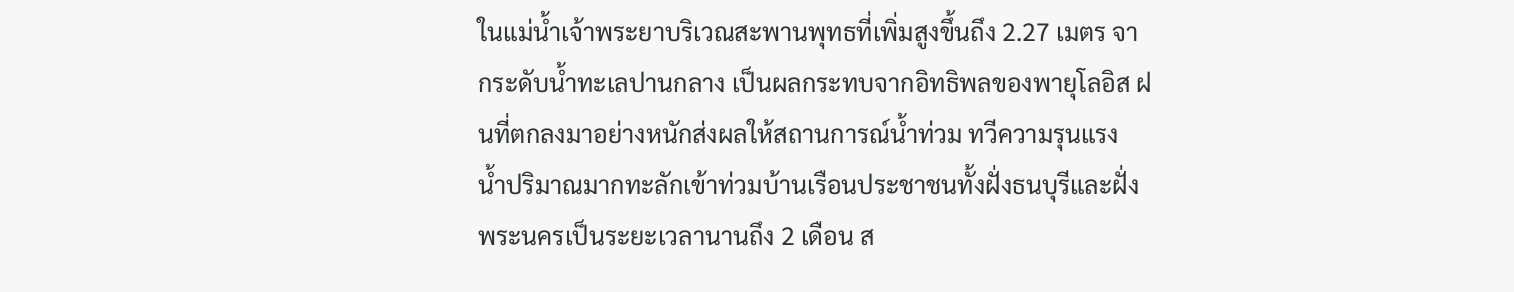ในแม่น้ำเจ้าพระยาบริเวณสะพานพุทธที่เพิ่มสูงขึ้นถึง 2.27 เมตร จากระดับน้ำทะเลปานกลาง เป็นผลกระทบจากอิทธิพลของพายุโลอิส ฝนที่ตกลงมาอย่างหนักส่งผลให้สถานการณ์น้ำท่วม ทวีความรุนแรง น้ำปริมาณมากทะลักเข้าท่วมบ้านเรือนประชาชนทั้งฝั่งธนบุรีและฝั่งพระนครเป็นระยะเวลานานถึง 2 เดือน ส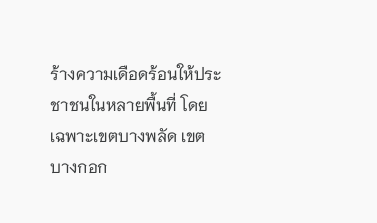ร้างความเดือดร้อนให้ประชาชนในหลายพื้นที่ โดยเฉพาะเขตบางพลัด เขตบางกอก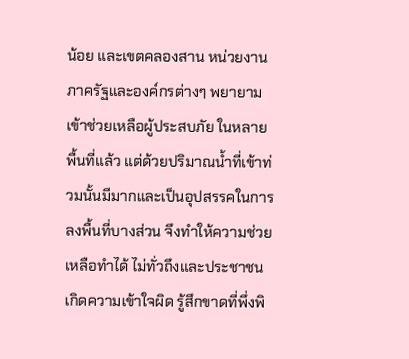น้อย และเขตคลองสาน หน่วยงานภาครัฐและองค์กรต่างๆ พยายามเข้าช่วยเหลือผู้ประสบภัย ในหลายพื้นที่แล้ว แต่ด้วยปริมาณน้ำที่เข้าท่วมนั้นมีมากและเป็นอุปสรรคในการลงพื้นที่บางส่วน จึงทำให้ความช่วยเหลือทำได้ ไม่ทั่วถึงและประชาชนเกิดความเข้าใจผิด รู้สึกขาดที่พึ่งพิ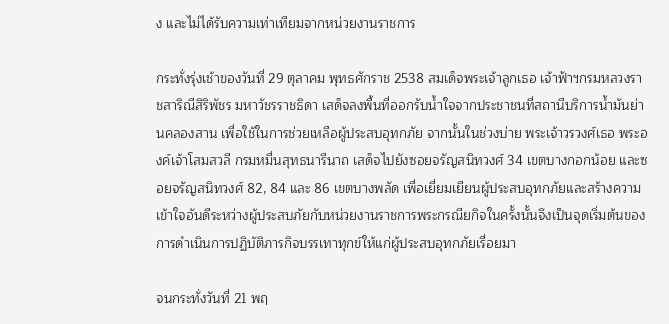ง และไม่ได้รับความเท่าเทียมจากหน่วยงานราชการ

กระทั่งรุ่งเช้าของวันที่ 29 ตุลาคม พุทธศักราช 2538 สมเด็จพระเจ้าลูกเธอ เจ้าฟ้าฯกรมหลวงราชสาริณีสิริพัชร มหาวัชรราชธิดา เสด็จลงพื้นที่ออกรับน้ำใจจากประชาชนที่สถานีบริการน้ำมันย่านคลองสาน เพื่อใช้ในการช่วยเหลือผู้ประสบอุทกภัย จากนั้นในช่วงบ่าย พระเจ้าวรวงศ์เธอ พระองค์เจ้าโสมสวลี กรมหมื่นสุทธนารีนาถ เสด็จไปยังซอยจรัญสนิทวงศ์ 34 เขตบางกอกน้อย และซอยจรัญสนิทวงศ์ 82, 84 และ 86 เขตบางพลัด เพื่อเยี่ยมเยียนผู้ประสบอุทกภัยและสร้างความเข้าใจอันดีระหว่างผู้ประสบภัยกับหน่วยงานราชการพระกรณียกิจในครั้งนั้นจึงเป็นจุดเริ่มต้นของการดำเนินการปฏิบัติภารกิจบรรเทาทุกข์ให้แก่ผู้ประสบอุทกภัยเรื่อยมา

จนกระทั่งวันที่ 21 พฤ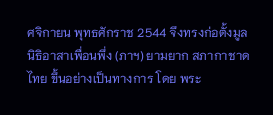ศจิกายน พุทธศักราช 2544 จึงทรงก่อตั้งมูลนิธิอาสาเพื่อนพึ่ง (ภาฯ) ยามยาก สภากาชาดไทย ขึ้นอย่างเป็นทางการ โดย พระ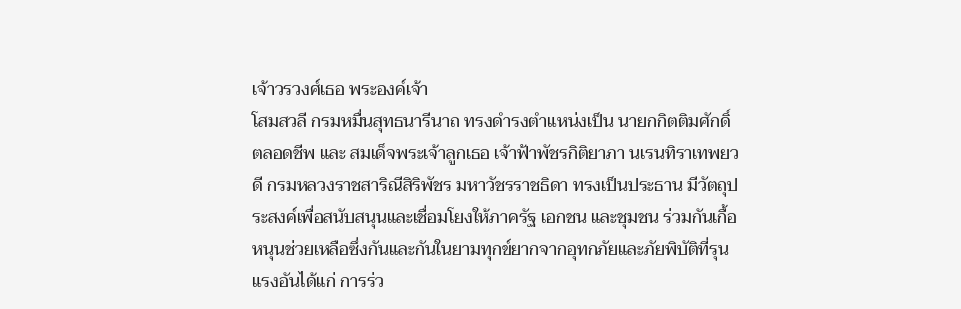เจ้าวรวงศ์เธอ พระองค์เจ้า
โสมสวลี กรมหมื่นสุทธนารีนาถ ทรงดำรงตำแหน่งเป็น นายกกิตติมศักดิ์ตลอดชีพ และ สมเด็จพระเจ้าลูกเธอ เจ้าฟ้าพัชรกิติยาภา นเรนทิราเทพยวดี กรมหลวงราชสาริณีสิริพัชร มหาวัชรราชธิดา ทรงเป็นประธาน มีวัตถุประสงค์เพื่อสนับสนุนและเชื่อมโยงให้ภาครัฐ เอกชน และชุมชน ร่วมกันเกื้อหนุนช่วยเหลือซึ่งกันและกันในยามทุกข์ยากจากอุทกภัยและภัยพิบัติที่รุนแรงอันได้แก่ การร่ว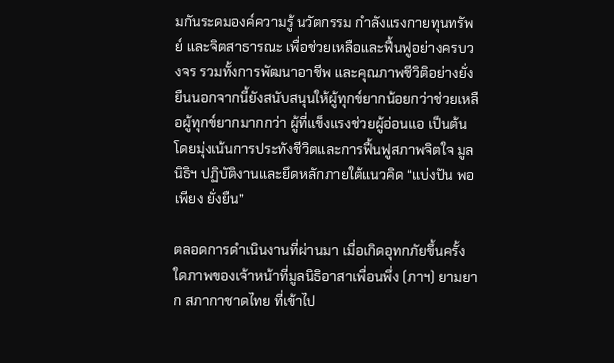มกันระดมองค์ความรู้ นวัตกรรม กำลังแรงกายทุนทรัพย์ และจิตสาธารณะ เพื่อช่วยเหลือและฟื้นฟูอย่างครบวงจร รวมทั้งการพัฒนาอาชีพ และคุณภาพชีวิติอย่างยั่งยืนนอกจากนี้ยังสนับสนุนให้ผู้ทุกข์ยากน้อยกว่าช่วยเหลือผู้ทุกข์ยากมากกว่า ผู้ที่แข็งแรงช่วยผู้อ่อนแอ เป็นต้น โดยมุ่งเน้นการประทังชีวิตและการฟื้นฟูสภาพจิตใจ มูลนิธิฯ ปฏิบัติงานและยึดหลักภายใต้แนวคิด “แบ่งปัน พอเพียง ยั่งยืน”

ตลอดการดำเนินงานที่ผ่านมา เมื่อเกิดอุทกภัยขึ้นครั้งใดภาพของเจ้าหน้าที่มูลนิธิอาสาเพื่อนพึ่ง (ภาฯ) ยามยาก สภากาชาดไทย ที่เข้าไป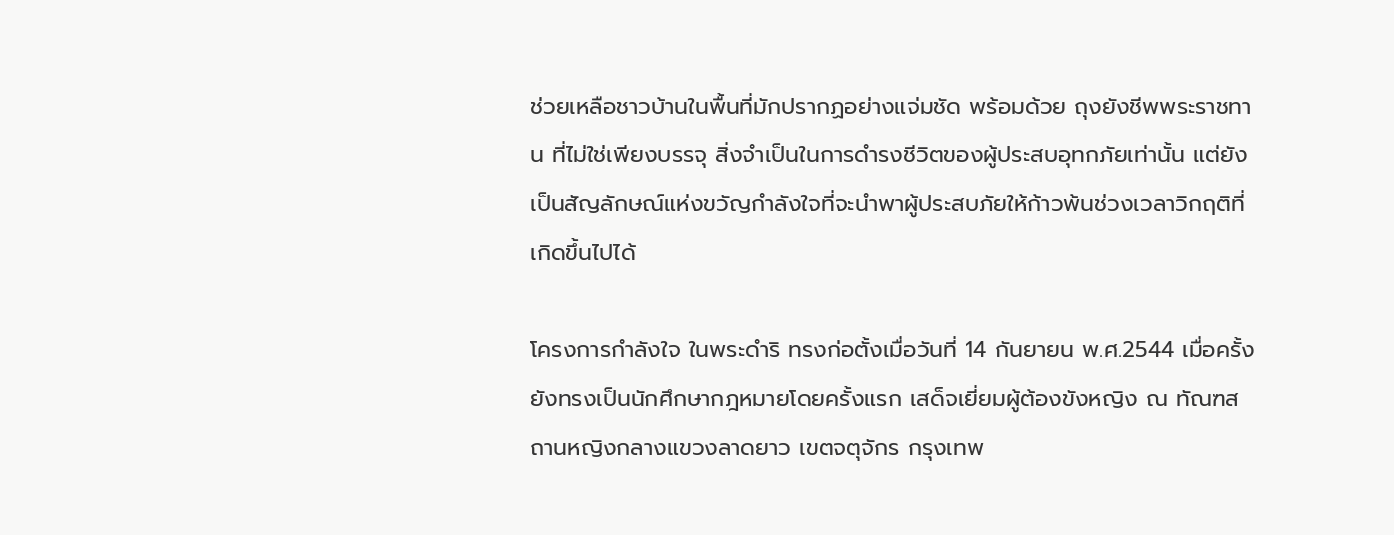ช่วยเหลือชาวบ้านในพื้นที่มักปรากฏอย่างแจ่มชัด พร้อมด้วย ถุงยังชีพพระราชทาน ที่ไม่ใช่เพียงบรรจุ สิ่งจำเป็นในการดำรงชีวิตของผู้ประสบอุทกภัยเท่านั้น แต่ยังเป็นสัญลักษณ์แห่งขวัญกำลังใจที่จะนำพาผู้ประสบภัยให้ก้าวพ้นช่วงเวลาวิกฤติที่เกิดขึ้นไปได้

โครงการกำลังใจ ในพระดำริ ทรงก่อตั้งเมื่อวันที่ 14 กันยายน พ.ศ.2544 เมื่อครั้งยังทรงเป็นนักศึกษากฎหมายโดยครั้งแรก เสด็จเยี่ยมผู้ต้องขังหญิง ณ ทัณฑสถานหญิงกลางแขวงลาดยาว เขตจตุจักร กรุงเทพ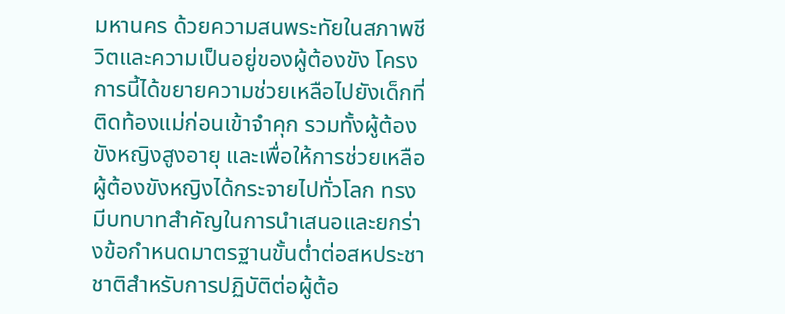มหานคร ด้วยความสนพระทัยในสภาพชีวิตและความเป็นอยู่ของผู้ต้องขัง โครงการนี้ได้ขยายความช่วยเหลือไปยังเด็กที่ติดท้องแม่ก่อนเข้าจำคุก รวมทั้งผู้ต้องขังหญิงสูงอายุ และเพื่อให้การช่วยเหลือผู้ต้องขังหญิงได้กระจายไปทั่วโลก ทรงมีบทบาทสำคัญในการนำเสนอและยกร่างข้อกำหนดมาตรฐานขั้นต่ำต่อสหประชาชาติสำหรับการปฏิบัติต่อผู้ต้อ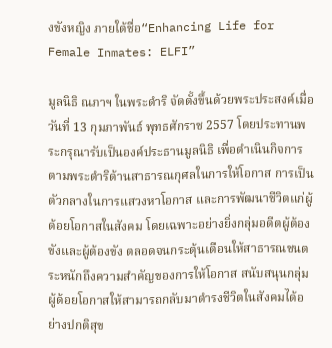งขังหญิง ภายใต้ชื่อ“Enhancing Life for Female Inmates: ELFI”

มูลนิธิ ณภาฯ ในพระดำริ จัดตั้งขึ้นด้วยพระประสงค์เมื่อวันที่ 13 กุมภาพันธ์ พุทธศักราช 2557 โดยประทานพระกรุณารับเป็นองค์ประธานมูลนิธิ เพื่อดำเนินกิจการตามพระดำริด้านสาธารณกุศลในการให้โอกาส การเป็นตัวกลางในการแสวงหาโอกาส และการพัฒนาชีวิตแก่ผู้ด้อยโอกาสในสังคม โดยเฉพาะอย่างยิ่งกลุ่มอดีตผู้ต้องขังและผู้ต้องขัง ตลอดจนกระตุ้นเตือนให้สาธารณชนตระหนักถึงความสำคัญของการให้โอกาส สนับสนุนกลุ่มผู้ด้อยโอกาสให้สามารถกลับมาดำรงชีวิตในสังคมได้อย่างปกติสุข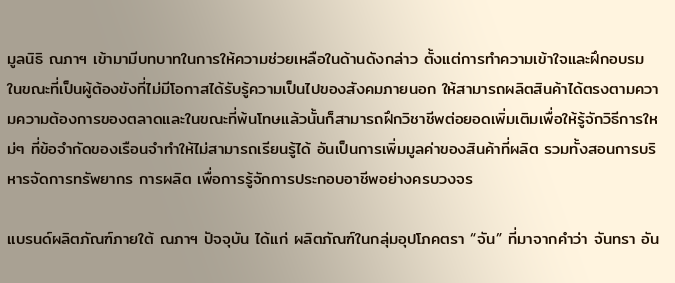มูลนิธิ ณภาฯ เข้ามามีบทบาทในการให้ความช่วยเหลือในด้านดังกล่าว ตั้งแต่การทำความเข้าใจและฝึกอบรม ในขณะที่เป็นผู้ต้องขังที่ไม่มีโอกาสได้รับรู้ความเป็นไปของสังคมภายนอก ให้สามารถผลิตสินค้าได้ตรงตามความความต้องการของตลาดและในขณะที่พ้นโทษแล้วนั้นก็สามารถฝึกวิชาชีพต่อยอดเพิ่มเติมเพื่อให้รู้จักวิธีการใหม่ๆ ที่ข้อจำกัดของเรือนจำทำให้ไม่สามารถเรียนรู้ได้ อันเป็นการเพิ่มมูลค่าของสินค้าที่ผลิต รวมทั้งสอนการบริหารจัดการทรัพยากร การผลิต เพื่อการรู้จักการประกอบอาชีพอย่างครบวงจร

แบรนด์ผลิตภัณฑ์ภายใต้ ณภาฯ ปัจจุบัน ได้แก่ ผลิตภัณฑ์ในกลุ่มอุปโภคตรา “จัน” ที่มาจากคำว่า จันทรา อัน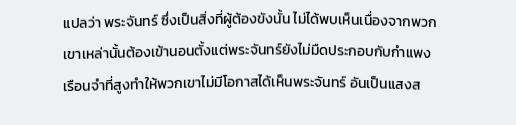แปลว่า พระจันทร์ ซึ่งเป็นสิ่งที่ผู้ต้องขังนั้น ไม่ได้พบเห็นเนื่องจากพวกเขาเหล่านั้นต้องเข้านอนตั้งแต่พระจันทร์ยังไม่มืดประกอบกับกำแพงเรือนจำที่สูงทำให้พวกเขาไม่มีโอกาสได้เห็นพระจันทร์ อันเป็นแสงส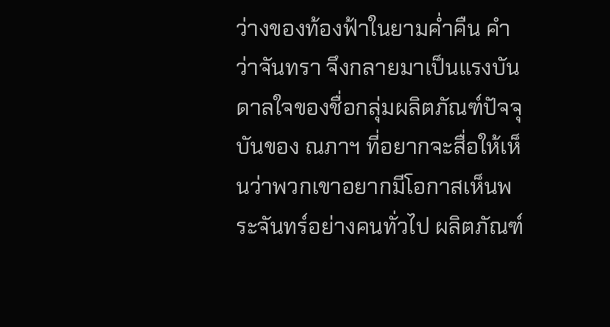ว่างของท้องฟ้าในยามค่ำคืน คำว่าจันทรา จึงกลายมาเป็นแรงบันดาลใจของชื่อกลุ่มผลิตภัณฑ์ปัจจุบันของ ณภาฯ ที่อยากจะสื่อให้เห็นว่าพวกเขาอยากมีโอกาสเห็นพระจันทร์อย่างคนทั่วไป ผลิตภัณฑ์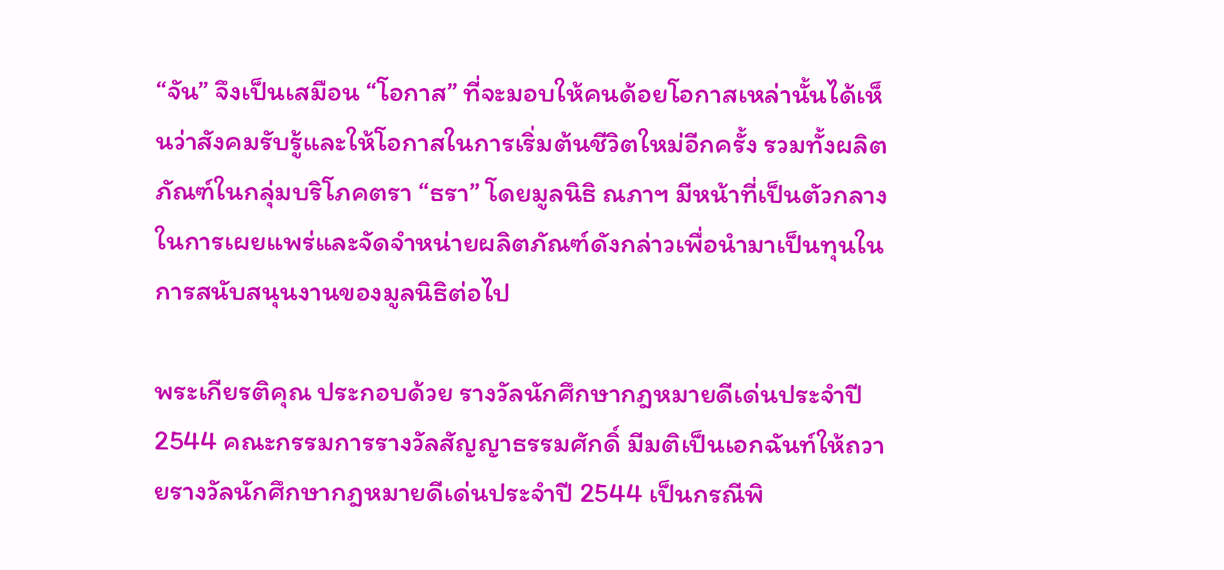“จัน” จึงเป็นเสมือน “โอกาส” ที่จะมอบให้คนด้อยโอกาสเหล่านั้นได้เห็นว่าสังคมรับรู้และให้โอกาสในการเริ่มต้นชีวิตใหม่อีกครั้ง รวมทั้งผลิตภัณฑ์ในกลุ่มบริโภคตรา “ธรา” โดยมูลนิธิ ณภาฯ มีหน้าที่เป็นตัวกลางในการเผยแพร่และจัดจำหน่ายผลิตภัณฑ์ดังกล่าวเพื่อนำมาเป็นทุนในการสนับสนุนงานของมูลนิธิต่อไป

พระเกียรติคุณ ประกอบด้วย รางวัลนักศึกษากฎหมายดีเด่นประจำปี 2544 คณะกรรมการรางวัลสัญญาธรรมศักดิ์ มีมติเป็นเอกฉันท์ให้ถวายรางวัลนักศึกษากฎหมายดีเด่นประจำปี 2544 เป็นกรณีพิ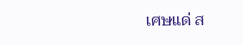เศษแด่ ส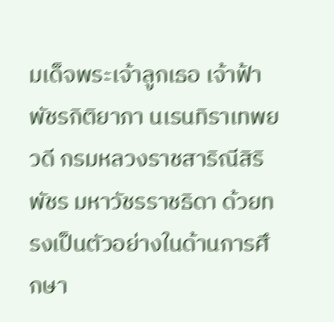มเด็จพระเจ้าลูกเธอ เจ้าฟ้าพัชรกิติยาภา นเรนทิราเทพยวดี กรมหลวงราชสาริณีสิริพัชร มหาวัชรราชธิดา ด้วยทรงเป็นตัวอย่างในด้านการศึกษา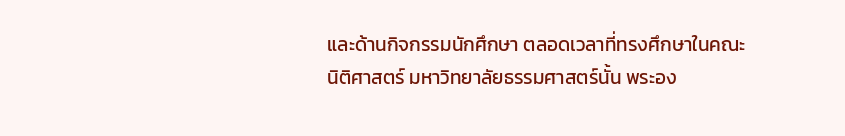และด้านกิจกรรมนักศึกษา ตลอดเวลาที่ทรงศึกษาในคณะนิติศาสตร์ มหาวิทยาลัยธรรมศาสตร์นั้น พระอง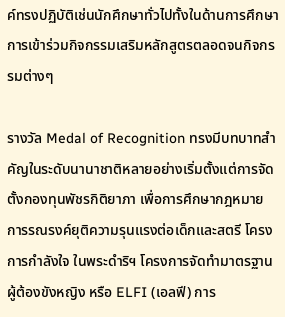ค์ทรงปฏิบัติเช่นนักศึกษาทั่วไปทั้งในด้านการศึกษา การเข้าร่วมกิจกรรมเสริมหลักสูตรตลอดจนกิจกรรมต่างๆ

รางวัล Medal of Recognition ทรงมีบทบาทสำคัญในระดับนานาชาติหลายอย่างเริ่มตั้งแต่การจัดตั้งกองทุนพัชรกิติยาภา เพื่อการศึกษากฎหมาย การรณรงค์ยุติความรุนแรงต่อเด็กและสตรี โครงการกำลังใจ ในพระดำริฯ โครงการจัดทำมาตรฐานผู้ต้องขังหญิง หรือ ELFI (เอลฟี) การ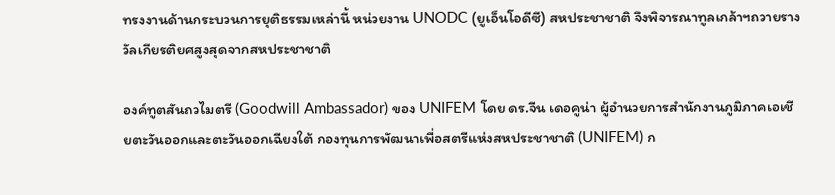ทรงงานด้านกระบวนการยุติธรรมเหล่านี้ หน่วยงาน UNODC (ยูเอ็นโอดีซี) สหประชาชาติ จึงพิจารณาทูลเกล้าฯถวายรางวัลเกียรติยศสูงสุดจากสหประชาชาติ

องค์ทูตสันถวไมตรี (Goodwill Ambassador) ของ UNIFEM โดย ดร.จีน เดอคูน่า ผู้อำนวยการสำนักงานภูมิภาคเอเชียตะวันออกและตะวันออกเฉียงใต้ กองทุนการพัฒนาเพื่อสตรีแห่งสหประชาชาติ (UNIFEM) ก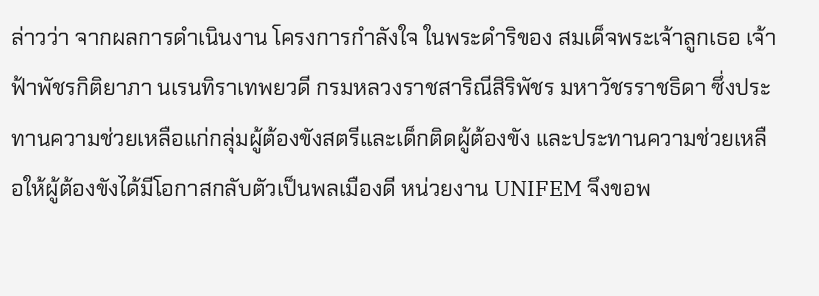ล่าวว่า จากผลการดำเนินงาน โครงการกำลังใจ ในพระดำริของ สมเด็จพระเจ้าลูกเธอ เจ้าฟ้าพัชรกิติยาภา นเรนทิราเทพยวดี กรมหลวงราชสาริณีสิริพัชร มหาวัชรราชธิดา ซึ่งประทานความช่วยเหลือแก่กลุ่มผู้ต้องขังสตรีและเด็กติดผู้ต้องขัง และประทานความช่วยเหลือให้ผู้ต้องขังได้มีโอกาสกลับตัวเป็นพลเมืองดี หน่วยงาน UNIFEM จึงขอพ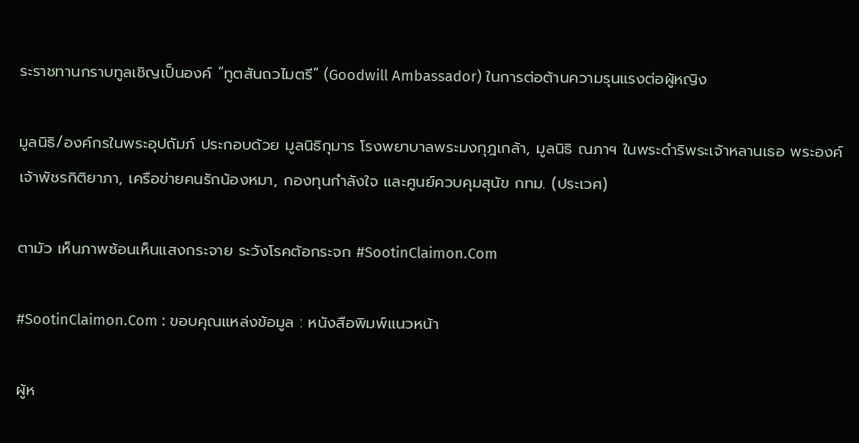ระราชทานกราบทูลเชิญเป็นองค์ “ทูตสันถวไมตรี” (Goodwill Ambassador) ในการต่อต้านความรุนแรงต่อผู้หญิง

มูลนิธิ/องค์กรในพระอุปถัมภ์ ประกอบด้วย มูลนิธิกุมาร โรงพยาบาลพระมงกุฎเกล้า, มูลนิธิ ณภาฯ ในพระดำริพระเจ้าหลานเธอ พระองค์เจ้าพัชรกิติยาภา, เครือข่ายคนรักน้องหมา, กองทุนกำลังใจ และศูนย์ควบคุมสุนัข กทม. (ประเวศ)

ตามัว เห็นภาพซ้อนเห็นแสงกระจาย ระวังโรคต้อกระจก #SootinClaimon.Com

#SootinClaimon.Com : ขอบคุณแหล่งข้อมูล : หนังสือพิมพ์แนวหน้า

ผู้ห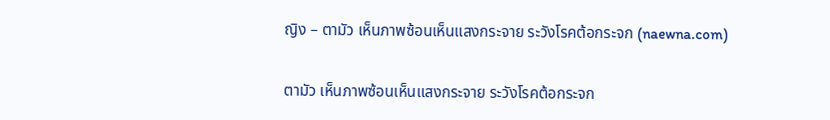ญิง – ตามัว เห็นภาพซ้อนเห็นแสงกระจาย ระวังโรคต้อกระจก (naewna.com)

ตามัว เห็นภาพซ้อนเห็นแสงกระจาย ระวังโรคต้อกระจก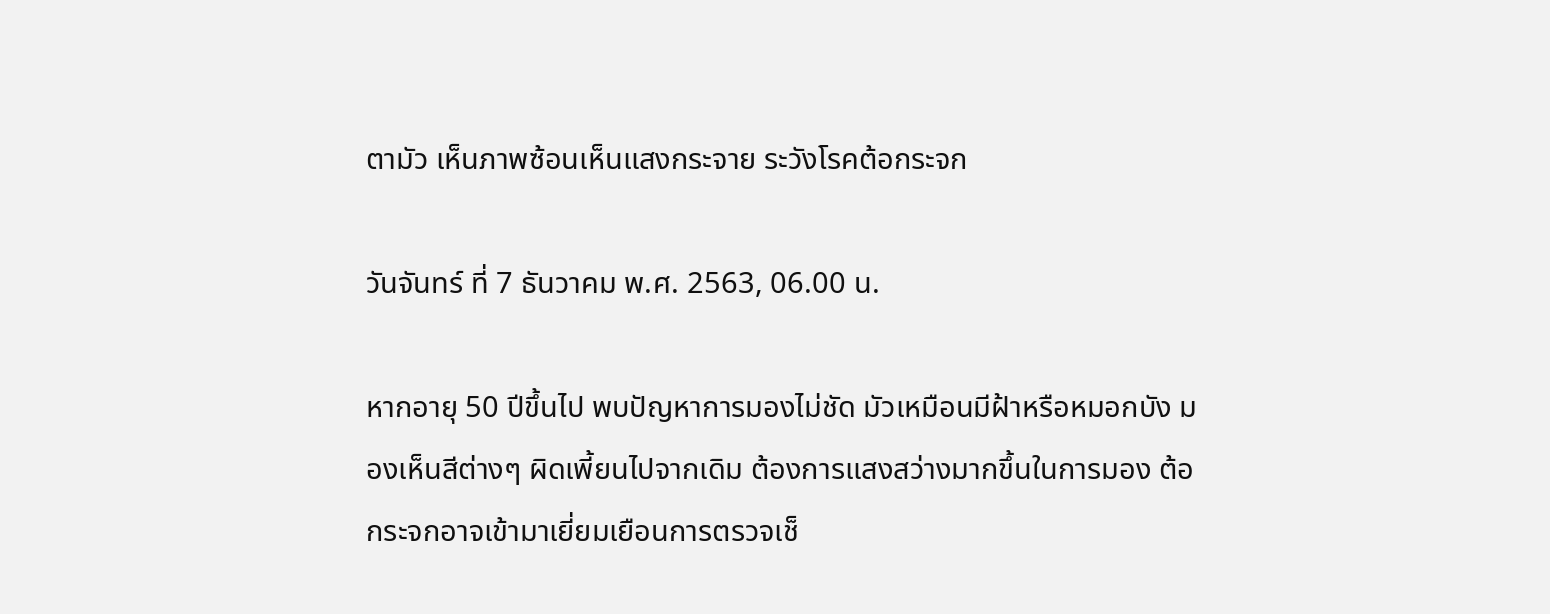ตามัว เห็นภาพซ้อนเห็นแสงกระจาย ระวังโรคต้อกระจก

วันจันทร์ ที่ 7 ธันวาคม พ.ศ. 2563, 06.00 น.

หากอายุ 50 ปีขึ้นไป พบปัญหาการมองไม่ชัด มัวเหมือนมีฝ้าหรือหมอกบัง มองเห็นสีต่างๆ ผิดเพี้ยนไปจากเดิม ต้องการแสงสว่างมากขึ้นในการมอง ต้อกระจกอาจเข้ามาเยี่ยมเยือนการตรวจเช็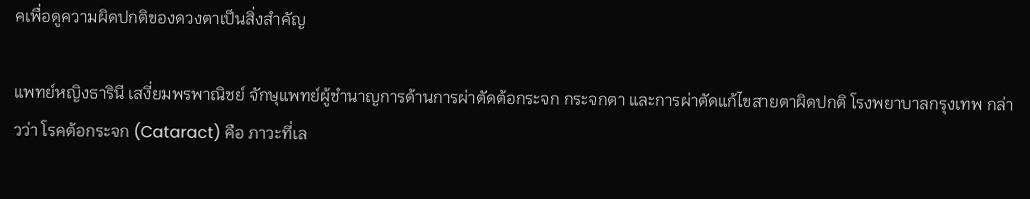คเพื่อดูความผิดปกติของดวงตาเป็นสิ่งสำคัญ

แพทย์หญิงธารินี เสงี่ยมพรพาณิชย์ จักษุแพทย์ผู้ชำนาญการด้านการผ่าตัดต้อกระจก กระจกตา และการผ่าตัดแก้ไขสายตาผิดปกติ โรงพยาบาลกรุงเทพ กล่าวว่า โรคต้อกระจก (Cataract) คือ ภาวะที่เล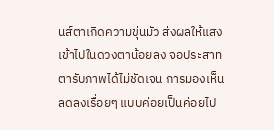นส์ตาเกิดความขุ่นมัว ส่งผลให้แสงเข้าไปในดวงตาน้อยลง จอประสาทตารับภาพได้ไม่ชัดเจน การมองเห็นลดลงเรื่อยๆ แบบค่อยเป็นค่อยไป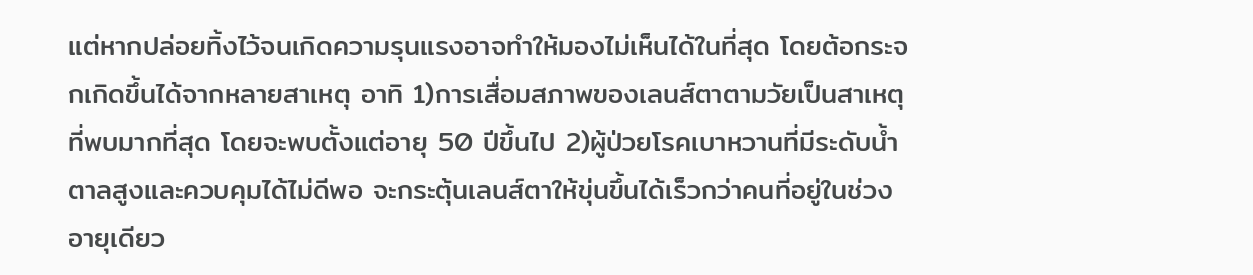แต่หากปล่อยทิ้งไว้จนเกิดความรุนแรงอาจทำให้มองไม่เห็นได้ในที่สุด โดยต้อกระจกเกิดขึ้นได้จากหลายสาเหตุ อาทิ 1)การเสื่อมสภาพของเลนส์ตาตามวัยเป็นสาเหตุที่พบมากที่สุด โดยจะพบตั้งแต่อายุ 50 ปีขึ้นไป 2)ผู้ป่วยโรคเบาหวานที่มีระดับน้ำตาลสูงและควบคุมได้ไม่ดีพอ จะกระตุ้นเลนส์ตาให้ขุ่นขึ้นได้เร็วกว่าคนที่อยู่ในช่วงอายุเดียว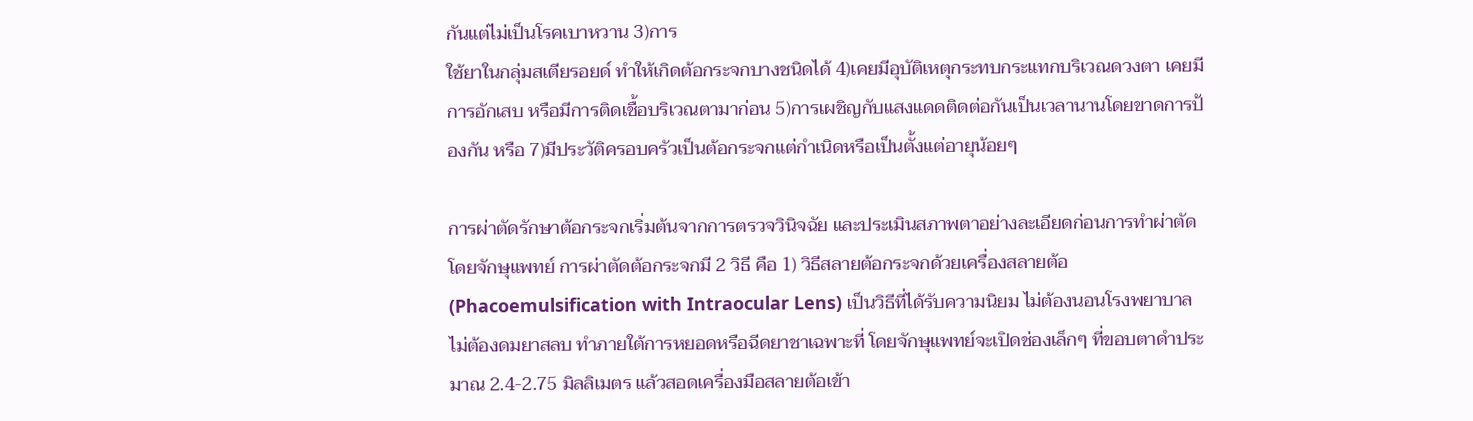กันแต่ไม่เป็นโรคเบาหวาน 3)การ
ใช้ยาในกลุ่มสเตียรอยด์ ทำให้เกิดต้อกระจกบางชนิดได้ 4)เคยมีอุบัติเหตุกระทบกระแทกบริเวณดวงตา เคยมีการอักเสบ หรือมีการติดเชื้อบริเวณตามาก่อน 5)การเผชิญกับแสงแดดติดต่อกันเป็นเวลานานโดยขาดการป้องกัน หรือ 7)มีประวัติครอบครัวเป็นต้อกระจกแต่กำเนิดหรือเป็นตั้งแต่อายุน้อยๆ

การผ่าตัดรักษาต้อกระจกเริ่มต้นจากการตรวจวินิจฉัย และประเมินสภาพตาอย่างละเอียดก่อนการทำผ่าตัดโดยจักษุแพทย์ การผ่าตัดต้อกระจกมี 2 วิธี คือ 1) วิธีสลายต้อกระจกด้วยเครื่องสลายต้อ (Phacoemulsification with Intraocular Lens) เป็นวิธีที่ได้รับความนิยม ไม่ต้องนอนโรงพยาบาล ไม่ต้องดมยาสลบ ทำภายใต้การหยอดหรือฉีดยาชาเฉพาะที่ โดยจักษุแพทย์จะเปิดช่องเล็กๆ ที่ขอบตาดำประมาณ 2.4-2.75 มิลลิเมตร แล้วสอดเครื่องมือสลายต้อเข้า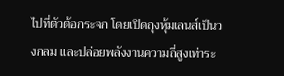ไปที่ตัวต้อกระจก โดยเปิดถุงหุ้มเลนส์เป็นวงกลม และปล่อยพลังงานความถี่สูงเท่าระ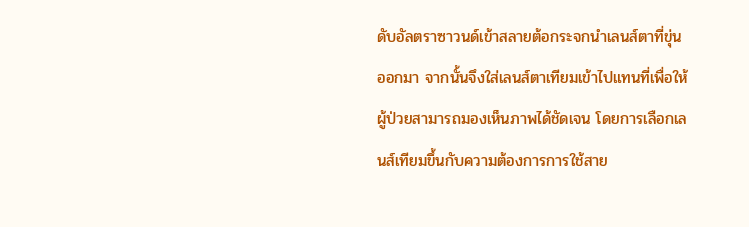ดับอัลตราซาวนด์เข้าสลายต้อกระจกนำเลนส์ตาที่ขุ่นออกมา จากนั้นจึงใส่เลนส์ตาเทียมเข้าไปแทนที่เพื่อให้ผู้ป่วยสามารถมองเห็นภาพได้ชัดเจน โดยการเลือกเลนส์เทียมขึ้นกับความต้องการการใช้สาย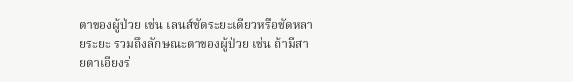ตาของผู้ป่วย เช่น เลนส์ชัดระยะเดียวหรือชัดหลายระยะ รวมถึงลักษณะตาของผู้ป่วย เช่น ถ้ามีสายตาเอียงร่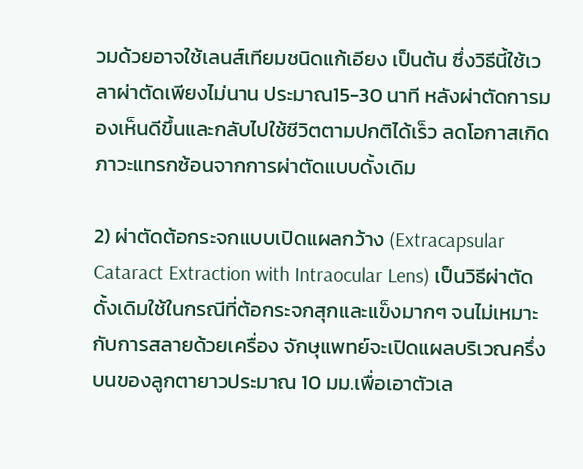วมด้วยอาจใช้เลนส์เทียมชนิดแก้เอียง เป็นต้น ซึ่งวิธีนี้ใช้เวลาผ่าตัดเพียงไม่นาน ประมาณ15-30 นาที หลังผ่าตัดการมองเห็นดีขึ้นและกลับไปใช้ชีวิตตามปกติได้เร็ว ลดโอกาสเกิดภาวะแทรกซ้อนจากการผ่าตัดแบบดั้งเดิม

2) ผ่าตัดต้อกระจกแบบเปิดแผลกว้าง (Extracapsular Cataract Extraction with Intraocular Lens) เป็นวิธีผ่าตัดดั้งเดิมใช้ในกรณีที่ต้อกระจกสุกและแข็งมากๆ จนไม่เหมาะกับการสลายด้วยเครื่อง จักษุแพทย์จะเปิดแผลบริเวณครึ่งบนของลูกตายาวประมาณ 10 มม.เพื่อเอาตัวเล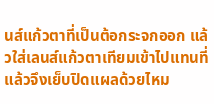นส์แก้วตาที่เป็นต้อกระจกออก แล้วใส่เลนส์แก้วตาเทียมเข้าไปแทนที่แล้วจึงเย็บปิดแผลด้วยไหม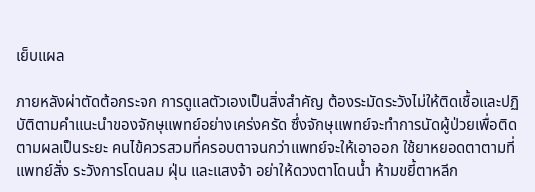เย็บแผล

ภายหลังผ่าตัดต้อกระจก การดูแลตัวเองเป็นสิ่งสำคัญ ต้องระมัดระวังไม่ให้ติดเชื้อและปฏิบัติตามคำแนะนำของจักษุแพทย์อย่างเคร่งครัด ซึ่งจักษุแพทย์จะทำการนัดผู้ป่วยเพื่อติดตามผลเป็นระยะ คนไข้ควรสวมที่ครอบตาจนกว่าแพทย์จะให้เอาออก ใช้ยาหยอดตาตามที่แพทย์สั่ง ระวังการโดนลม ฝุ่น และแสงจ้า อย่าให้ดวงตาโดนน้ำ ห้ามขยี้ตาหลีก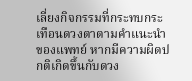เลี่ยงกิจกรรมที่กระทบกระเทือนดวงตาตามคำแนะนำของแพทย์ หากมีความผิดปกติเกิดขึ้นกับดวง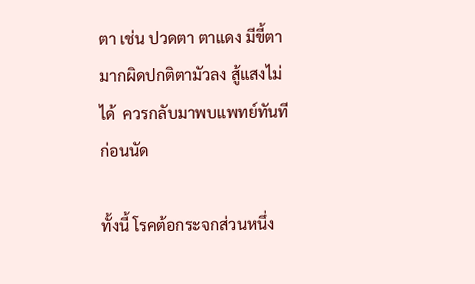ตา เช่น ปวดตา ตาแดง มีขี้ตามากผิดปกติตามัวลง สู้แสงไม่ได้  ควรกลับมาพบแพทย์ทันทีก่อนนัด

ทั้งนี้ โรคต้อกระจกส่วนหนึ่ง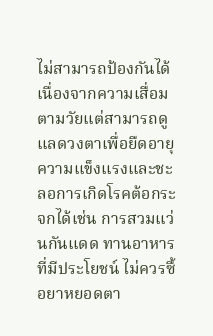ไม่สามารถป้องกันได้เนื่องจากความเสื่อมตามวัยแต่สามารถดูแลดวงตาเพื่อยืดอายุความแข็งแรงและชะลอการเกิดโรคต้อกระจกได้เช่น การสวมแว่นกันแดด ทานอาหารที่มีประโยชน์ ไม่ควรซื้อยาหยอดตา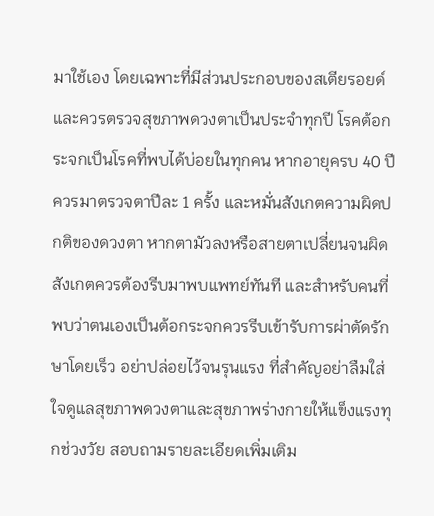มาใช้เอง โดยเฉพาะที่มีส่วนประกอบของสเตียรอยด์ และควรตรวจสุขภาพดวงตาเป็นประจำทุกปี โรคต้อกระจกเป็นโรคที่พบได้บ่อยในทุกคน หากอายุครบ 40 ปี ควรมาตรวจตาปีละ 1 ครั้ง และหมั่นสังเกตความผิดปกติของดวงตา หากตามัวลงหรือสายตาเปลี่ยนจนผิดสังเกตควรต้องรีบมาพบแพทย์ทันที และสำหรับคนที่พบว่าตนเองเป็นต้อกระจกควรรีบเข้ารับการผ่าตัดรักษาโดยเร็ว อย่าปล่อยไว้จนรุนแรง ที่สำคัญอย่าลืมใส่ใจดูแลสุขภาพดวงตาและสุขภาพร่างกายให้แข็งแรงทุกช่วงวัย สอบถามรายละเอียดเพิ่มเติม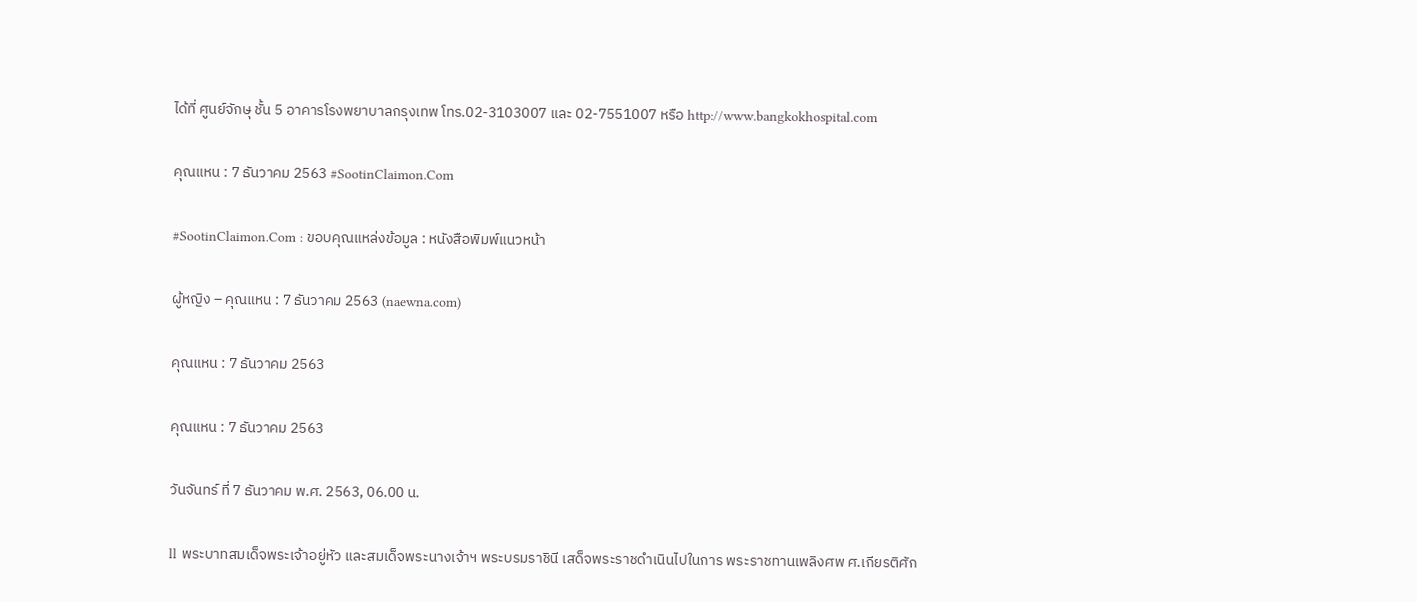ได้ที่ ศูนย์จักษุ ชั้น 5 อาคารโรงพยาบาลกรุงเทพ โทร.02-3103007 และ 02-7551007 หรือ http://www.bangkokhospital.com

คุณแหน : 7 ธันวาคม 2563 #SootinClaimon.Com

#SootinClaimon.Com : ขอบคุณแหล่งข้อมูล : หนังสือพิมพ์แนวหน้า

ผู้หญิง – คุณแหน : 7 ธันวาคม 2563 (naewna.com)

คุณแหน : 7 ธันวาคม 2563

คุณแหน : 7 ธันวาคม 2563

วันจันทร์ ที่ 7 ธันวาคม พ.ศ. 2563, 06.00 น.

ll พระบาทสมเด็จพระเจ้าอยู่หัว และสมเด็จพระนางเจ้าฯ พระบรมราชินี เสด็จพระราชดำเนินไปในการ พระราชทานเพลิงศพ ศ.เกียรติศัก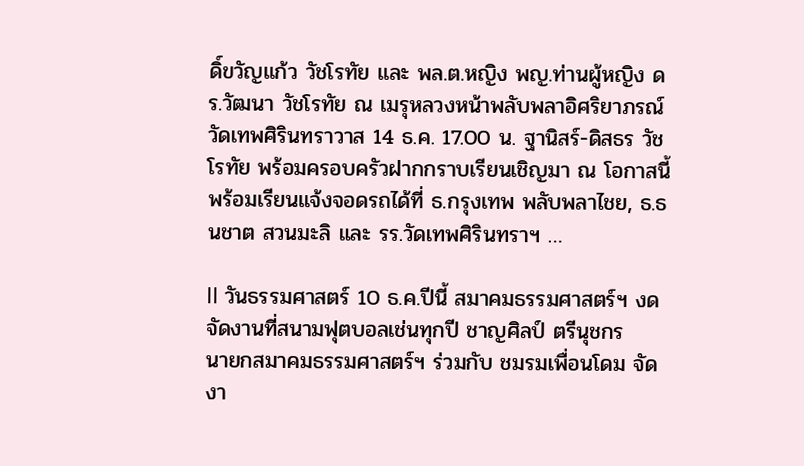ดิ์ขวัญแก้ว วัชโรทัย และ พล.ต.หญิง พญ.ท่านผู้หญิง ดร.วัฒนา วัชโรทัย ณ เมรุหลวงหน้าพลับพลาอิศริยาภรณ์ วัดเทพศิรินทราวาส 14 ธ.ค. 17.00 น. ฐานิสร์-ดิสธร วัชโรทัย พร้อมครอบครัวฝากกราบเรียนเชิญมา ณ โอกาสนี้ พร้อมเรียนแจ้งจอดรถได้ที่ ธ.กรุงเทพ พลับพลาไชย, ธ.ธนชาต สวนมะลิ และ รร.วัดเทพศิรินทราฯ …

ll วันธรรมศาสตร์ 10 ธ.ค.ปีนี้ สมาคมธรรมศาสตร์ฯ งดจัดงานที่สนามฟุตบอลเช่นทุกปี ชาญศิลป์ ตรีนุชกร
นายกสมาคมธรรมศาสตร์ฯ ร่วมกับ ชมรมเพื่อนโดม จัดงา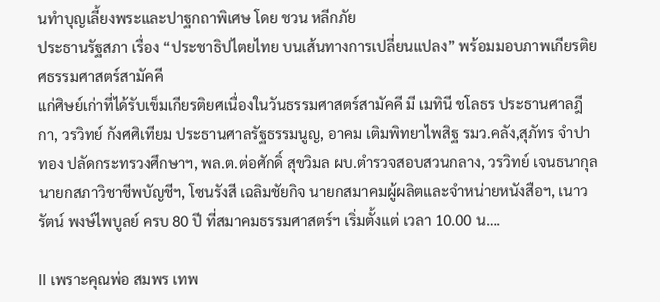นทำบุญเลี้ยงพระและปาฐกถาพิเศษ โดย ชวน หลีกภัย
ประธานรัฐสภา เรื่อง “ประชาธิปไตยไทย บนเส้นทางการเปลี่ยนแปลง” พร้อมมอบภาพเกียรติยศธรรมศาสตร์สามัคคี
แก่ศิษย์เก่าที่ได้รับเข็มเกียรติยศเนื่องในวันธรรมศาสตร์สามัคคี มี เมทินี ชโลธร ประธานศาลฎีกา, วรวิทย์ กังศศิเทียม ประธานศาลรัฐธรรมนูญ, อาคม เติมพิทยาไพสิฐ รมว.คลัง,สุภัทร จำปาทอง ปลัดกระทรวงศึกษาฯ, พล.ต.ต่อศักดิ์ สุขวิมล ผบ.ตำรวจสอบสวนกลาง, วรวิทย์ เจนธนากุล นายกสภาวิชาชีพบัญชีฯ, โซนรังสี เฉลิมชัยกิจ นายกสมาคมผู้ผลิตและจำหน่ายหนังสือฯ, เนาวรัตน์ พงษ์ไพบูลย์ ครบ 80 ปี ที่สมาคมธรรมศาสตร์ฯ เริ่มตั้งแต่ เวลา 10.00 น….

ll เพราะคุณพ่อ สมพร เทพ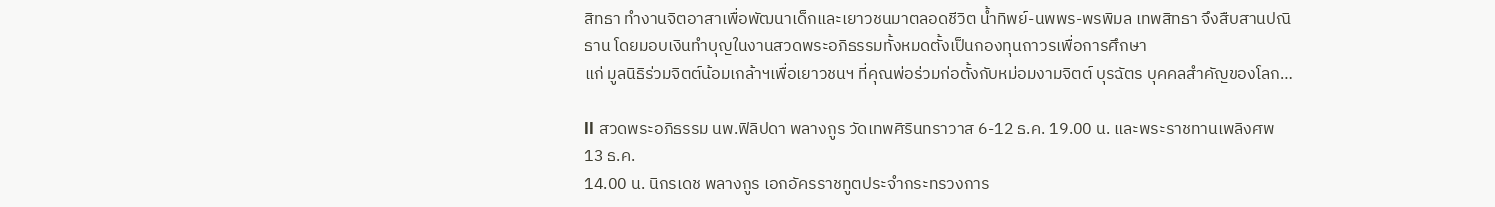สิทธา ทำงานจิตอาสาเพื่อพัฒนาเด็กและเยาวชนมาตลอดชีวิต น้ำทิพย์-นพพร-พรพิมล เทพสิทธา จึงสืบสานปณิธาน โดยมอบเงินทำบุญในงานสวดพระอภิธรรมทั้งหมดตั้งเป็นกองทุนถาวรเพื่อการศึกษา
แก่ มูลนิธิร่วมจิตต์น้อมเกล้าฯเพื่อเยาวชนฯ ที่คุณพ่อร่วมก่อตั้งกับหม่อมงามจิตต์ บุรฉัตร บุคคลสำคัญของโลก…

ll สวดพระอภิธรรม นพ.ฟิลิปดา พลางกูร วัดเทพศิรินทราวาส 6-12 ธ.ค. 19.00 น. และพระราชทานเพลิงศพ 13 ธ.ค.
14.00 น. นิกรเดช พลางกูร เอกอัครราชทูตประจำกระทรวงการ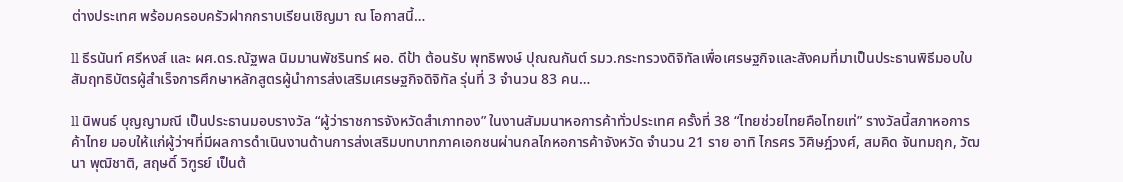ต่างประเทศ พร้อมครอบครัวฝากกราบเรียนเชิญมา ณ โอกาสนี้…

ll ธีรนันท์ ศรีหงส์ และ ผศ.ดร.ณัฐพล นิมมานพัชรินทร์ ผอ. ดีป้า ต้อนรับ พุทธิพงษ์ ปุณณกันต์ รมว.กระทรวงดิจิทัลเพื่อเศรษฐกิจและสังคมที่มาเป็นประธานพิธีมอบใบสัมฤทธิบัตรผู้สำเร็จการศึกษาหลักสูตรผู้นำการส่งเสริมเศรษฐกิจดิจิทัล รุ่นที่ 3 จำนวน 83 คน…

ll นิพนธ์ บุญญามณี เป็นประธานมอบรางวัล “ผู้ว่าราชการจังหวัดสำเภาทอง” ในงานสัมมนาหอการค้าทั่วประเทศ ครั้งที่ 38 “ไทยช่วยไทยคือไทยเท่” รางวัลนี้สภาหอการค้าไทย มอบให้แก่ผู้ว่าฯที่มีผลการดำเนินงานด้านการส่งเสริมบทบาทภาคเอกชนผ่านกลไกหอการค้าจังหวัด จำนวน 21 ราย อาทิ ไกรศร วิศิษฎ์วงศ์, สมคิด จันทมฤก, วัฒนา พุฒิชาติ, สฤษดิ์ วิฑูรย์ เป็นต้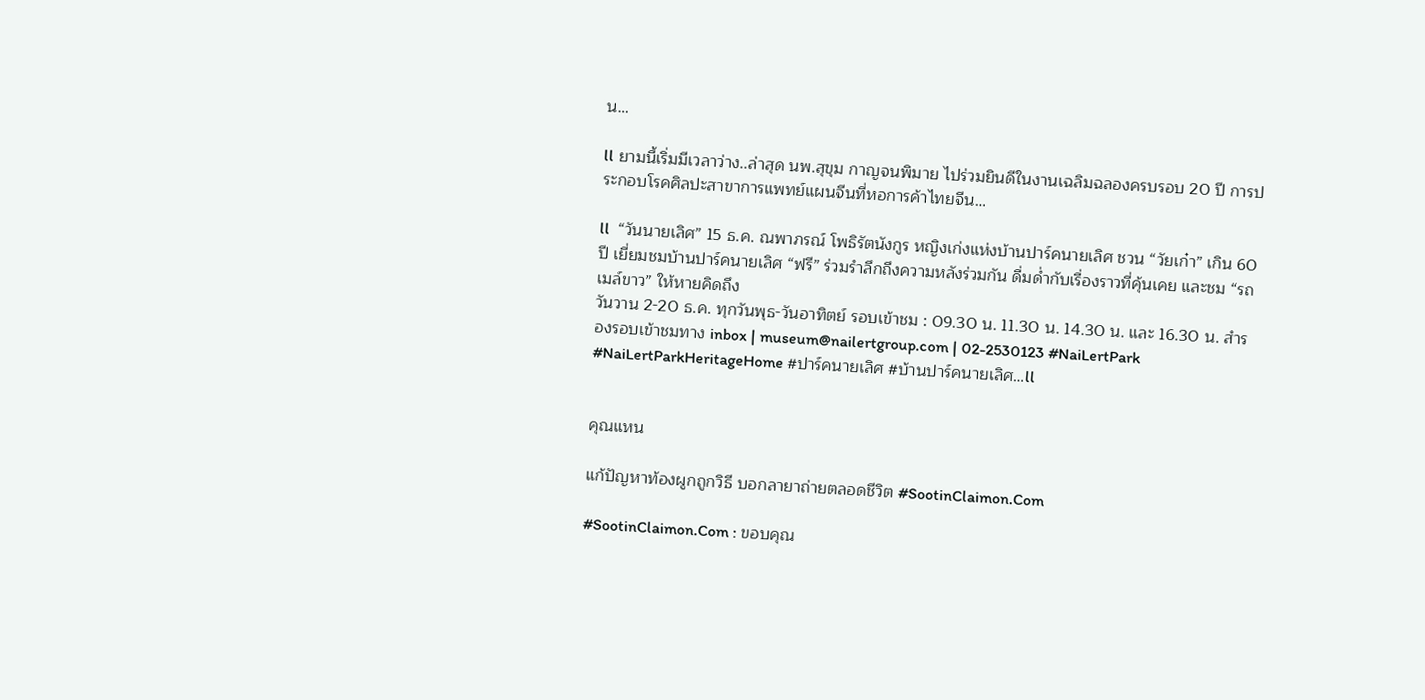น…

ll ยามนี้เริ่มมีเวลาว่าง..ล่าสุด นพ.สุขุม กาญจนพิมาย ไปร่วมยินดีในงานเฉลิมฉลองครบรอบ 20 ปี การประกอบโรคศิลปะสาขาการแพทย์แผนจีนที่หอการค้าไทยจีน…

ll  “วันนายเลิศ” 15 ธ.ค. ณพาภรณ์ โพธิรัตนังกูร หญิงเก่งแห่งบ้านปาร์คนายเลิศ ชวน “วัยเก๋า” เกิน 60 ปี เยี่ยมชมบ้านปาร์คนายเลิศ “ฟรี” ร่วมรำลึกถึงความหลังร่วมกัน ดื่มด่ำกับเรื่องราวที่คุ้นเคย และชม “รถเมล์ขาว” ให้หายคิดถึง
วันวาน 2-20 ธ.ค. ทุกวันพุธ-วันอาทิตย์ รอบเข้าชม : 09.30 น. 11.30 น. 14.30 น. และ 16.30 น. สำรองรอบเข้าชมทาง inbox | museum@nailertgroup.com | 02-2530123 #NaiLertPark #NaiLertParkHeritageHome #ปาร์คนายเลิศ #บ้านปาร์คนายเลิศ…ll


คุณแหน

แก้ปัญหาท้องผูกถูกวิธี บอกลายาถ่ายตลอดชีวิต #SootinClaimon.Com

#SootinClaimon.Com : ขอบคุณ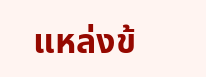แหล่งข้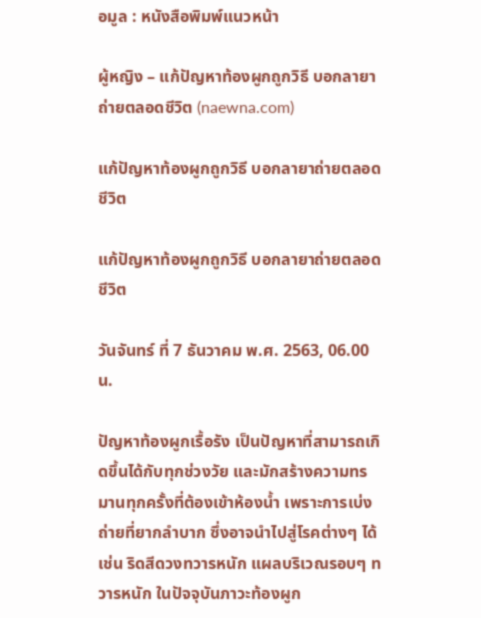อมูล : หนังสือพิมพ์แนวหน้า

ผู้หญิง – แก้ปัญหาท้องผูกถูกวิธี บอกลายาถ่ายตลอดชีวิต (naewna.com)

แก้ปัญหาท้องผูกถูกวิธี บอกลายาถ่ายตลอดชีวิต

แก้ปัญหาท้องผูกถูกวิธี บอกลายาถ่ายตลอดชีวิต

วันจันทร์ ที่ 7 ธันวาคม พ.ศ. 2563, 06.00 น.

ปัญหาท้องผูกเรื้อรัง เป็นปัญหาที่สามารถเกิดขึ้นได้กับทุกช่วงวัย และมักสร้างความทรมานทุกครั้งที่ต้องเข้าห้องน้ำ เพราะการเบ่งถ่ายที่ยากลำบาก ซึ่งอาจนำไปสู่โรคต่างๆ ได้ เช่น ริดสีดวงทวารหนัก แผลบริเวณรอบๆ ทวารหนัก ในปัจจุบันภาวะท้องผูก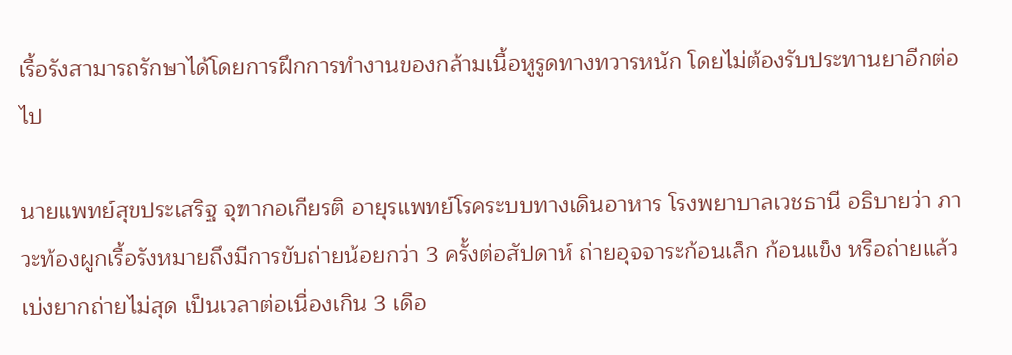เรื้อรังสามารถรักษาได้โดยการฝึกการทำงานของกล้ามเนื้อหูรูดทางทวารหนัก โดยไม่ต้องรับประทานยาอีกต่อไป

นายแพทย์สุขประเสริฐ จุฑากอเกียรติ อายุรแพทย์โรคระบบทางเดินอาหาร โรงพยาบาลเวชธานี อธิบายว่า ภาวะท้องผูกเรื้อรังหมายถึงมีการขับถ่ายน้อยกว่า 3 ครั้งต่อสัปดาห์ ถ่ายอุจจาระก้อนเล็ก ก้อนแข็ง หรือถ่ายแล้วเบ่งยากถ่ายไม่สุด เป็นเวลาต่อเนื่องเกิน 3 เดือ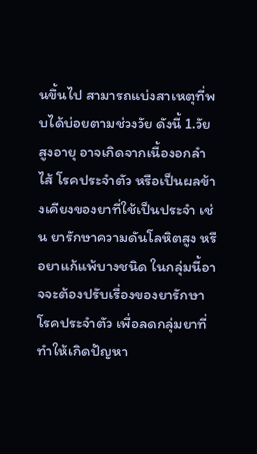นขึ้นไป สามารถแบ่งสาเหตุที่พบได้บ่อยตามช่วงวัย ดังนี้ 1.วัยสูงอายุ อาจเกิดจากเนื้องอกลำไส้ โรคประจำตัว หรือเป็นผลข้างเคียงของยาที่ใช้เป็นประจำ เช่น ยารักษาความดันโลหิตสูง หรือยาแก้แพ้บางชนิด ในกลุ่มนี้อาจจะต้องปรับเรื่องของยารักษาโรคประจำตัว เพื่อลดกลุ่มยาที่ทำให้เกิดปัญหา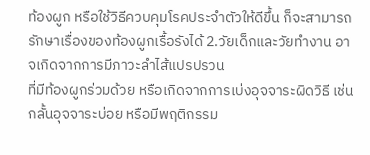ท้องผูก หรือใช้วิธีควบคุมโรคประจำตัวให้ดีขึ้น ก็จะสามารถรักษาเรื่องของท้องผูกเรื้อรังได้ 2.วัยเด็กและวัยทำงาน อาจเกิดจากการมีภาวะลำไส้แปรปรวน
ที่มีท้องผูกร่วมด้วย หรือเกิดจากการเบ่งอุจจาระผิดวิธี เช่น กลั้นอุจจาระบ่อย หรือมีพฤติกรรม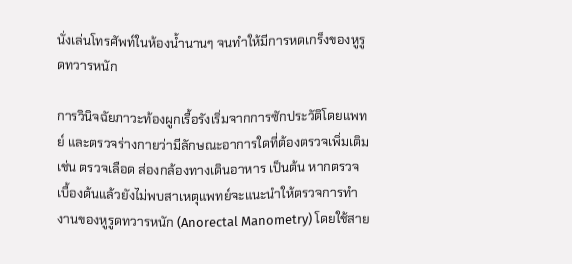นั่งเล่นโทรศัพท์ในห้องน้ำนานๆ จนทำให้มีการหดเกร็งของหูรูดทวารหนัก

การวินิจฉัยภาวะท้องผูกเรื้อรังเริ่มจากการซักประวัติโดยแพทย์ และตรวจร่างกายว่ามีลักษณะอาการใดที่ต้องตรวจเพิ่มเติม เช่น ตรวจเลือด ส่องกล้องทางเดินอาหาร เป็นต้น หากตรวจเบื้องต้นแล้วยังไม่พบสาเหตุแพทย์จะแนะนำให้ตรวจการทำงานของหูรูดทวารหนัก (Anorectal Manometry) โดยใช้สาย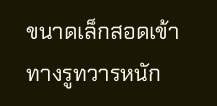ขนาดเล็กสอดเข้าทางรูทวารหนัก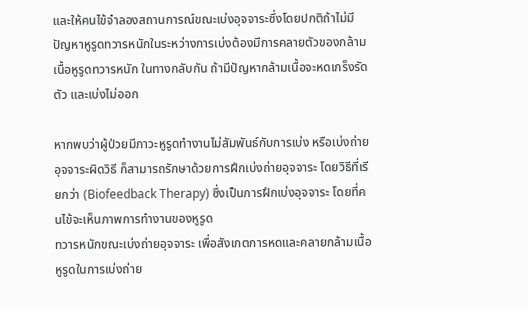และให้คนไข้จำลองสถานการณ์ขณะเบ่งอุจจาระซึ่งโดยปกติถ้าไม่มีปัญหาหูรูดทวารหนักในระหว่างการเบ่งต้องมีการคลายตัวของกล้ามเนื้อหูรูดทวารหนัก ในทางกลับกัน ถ้ามีปัญหากล้ามเนื้อจะหดเกร็งรัดตัว และเบ่งไม่ออก

หากพบว่าผู้ป่วยมีภาวะหูรูดทำงานไม่สัมพันธ์กับการเบ่ง หรือเบ่งถ่ายอุจจาระผิดวิธี ก็สามารถรักษาด้วยการฝึกเบ่งถ่ายอุจจาระ โดยวิธีที่เรียกว่า (Biofeedback Therapy) ซึ่งเป็นการฝึกเบ่งอุจจาระ โดยที่คนไข้จะเห็นภาพการทำงานของหูรูด
ทวารหนักขณะเบ่งถ่ายอุจจาระ เพื่อสังเกตการหดและคลายกล้ามเนื้อหูรูดในการเบ่งถ่าย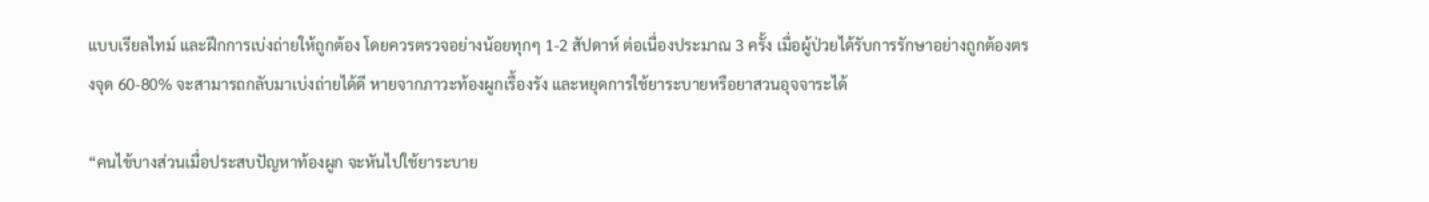แบบเรียลไทม์ และฝึกการเบ่งถ่ายให้ถูกต้อง โดยควรตรวจอย่างน้อยทุกๆ 1-2 สัปดาห์ ต่อเนื่องประมาณ 3 ครั้ง เมื่อผู้ป่วยได้รับการรักษาอย่างถูกต้องตรงจุด 60-80% จะสามารถกลับมาเบ่งถ่ายได้ดี หายจากภาวะท้องผูกเรื้องรัง และหยุดการใช้ยาระบายหรือยาสวนอุจจาระได้

“คนไข้บางส่วนเมื่อประสบปัญหาท้องผูก จะหันไปใช้ยาระบาย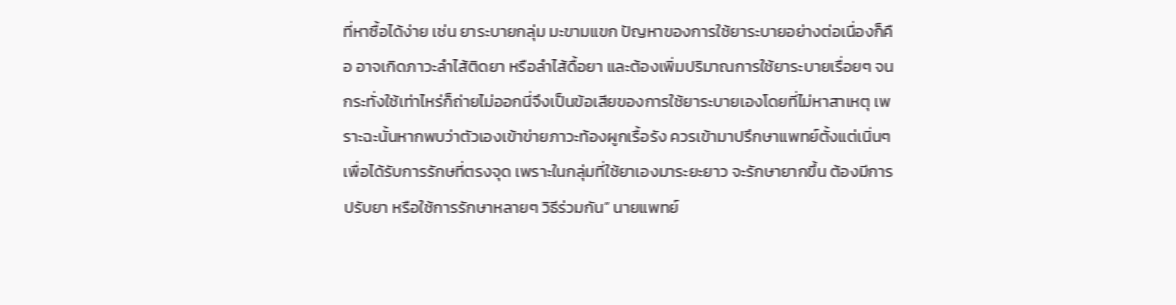ที่หาซื้อได้ง่าย เช่น ยาระบายกลุ่ม มะขามแขก ปัญหาของการใช้ยาระบายอย่างต่อเนื่องก็คือ อาจเกิดภาวะลำไส้ติดยา หรือลำไส้ดื้อยา และต้องเพิ่มปริมาณการใช้ยาระบายเรื่อยๆ จนกระทั่งใช้เท่าไหร่ก็ถ่ายไม่ออกนี่จึงเป็นข้อเสียของการใช้ยาระบายเองโดยที่ไม่หาสาเหตุ เพราะฉะนั้นหากพบว่าตัวเองเข้าข่ายภาวะท้องผูกเรื้อรัง ควรเข้ามาปรึกษาแพทย์ตั้งแต่เนิ่นๆ เพื่อได้รับการรักษที่ตรงจุด เพราะในกลุ่มที่ใช้ยาเองมาระยะยาว จะรักษายากขึ้น ต้องมีการปรับยา หรือใช้การรักษาหลายๆ วิธีร่วมกัน” นายแพทย์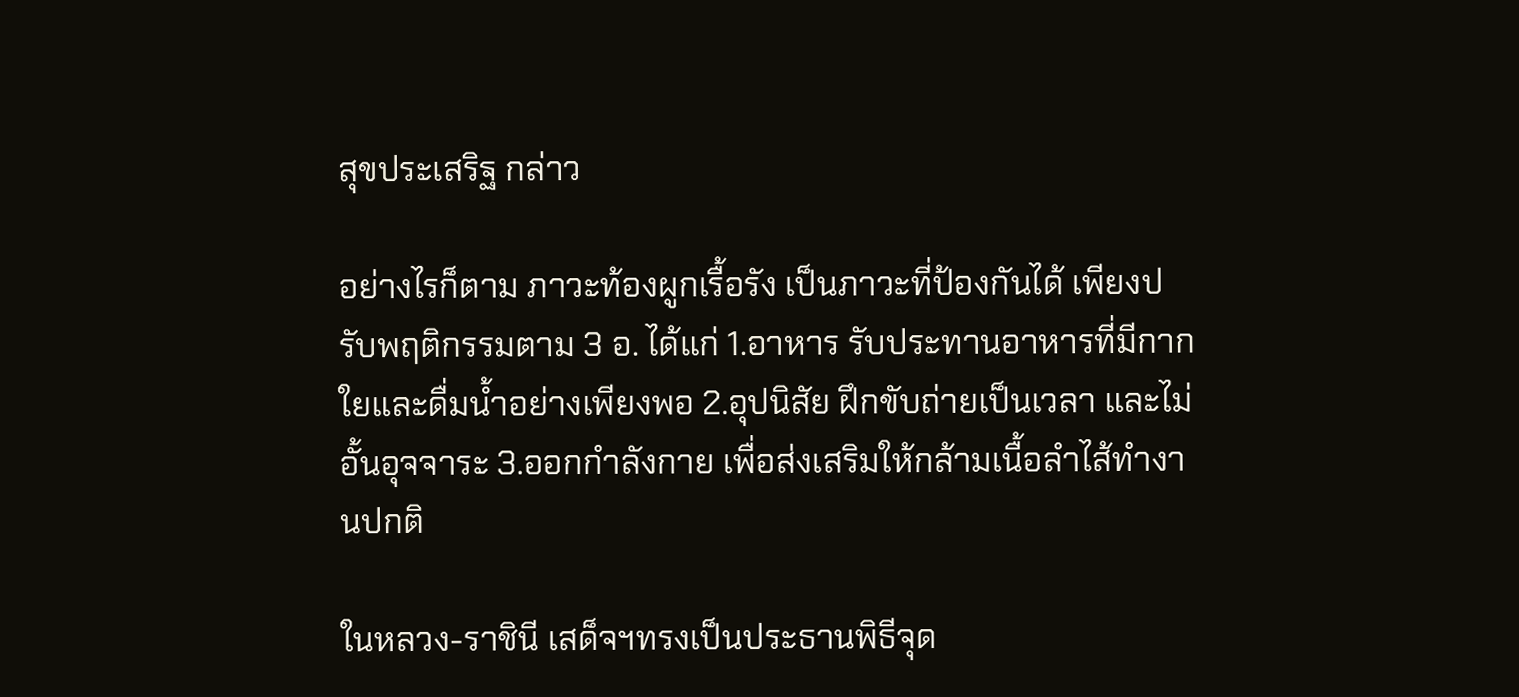สุขประเสริฐ กล่าว

อย่างไรก็ตาม ภาวะท้องผูกเรื้อรัง เป็นภาวะที่ป้องกันได้ เพียงปรับพฤติกรรมตาม 3 อ. ได้แก่ 1.อาหาร รับประทานอาหารที่มีกากใยและดื่มน้ำอย่างเพียงพอ 2.อุปนิสัย ฝึกขับถ่ายเป็นเวลา และไม่อั้นอุจจาระ 3.ออกกำลังกาย เพื่อส่งเสริมให้กล้ามเนื้อลำไส้ทำงานปกติ

ในหลวง-ราชินี เสด็จฯทรงเป็นประธานพิธีจุด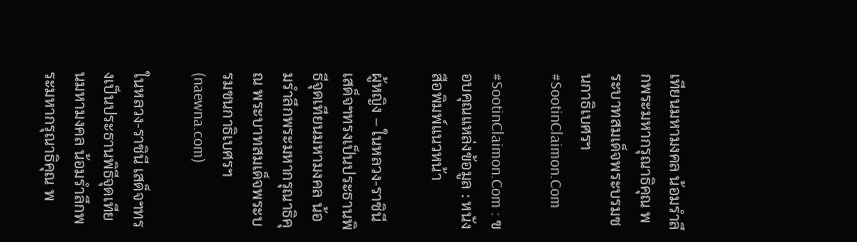เทียนมหามงคล น้อมรำลึกพระมหากรุณาธิคุณ พระบาทสมเด็จพระบรมชนกาธิเบศรฯ #SootinClaimon.Com

#SootinClaimon.Com : ขอบคุณแหล่งข้อมูล : หนังสือพิมพ์แนวหน้า

ผู้หญิง – ในหลวง-ราชินี เสด็จฯทรงเป็นประธานพิธีจุดเทียนมหามงคล น้อมรำลึกพระมหากรุณาธิคุณ พระบาทสมเด็จพระบรมชนกาธิเบศรฯ (naewna.com)

ในหลวง-ราชินี เสด็จฯทรงเป็นประธานพิธีจุดเทียนมหามงคล น้อมรำลึกพระมหากรุณาธิคุณ พ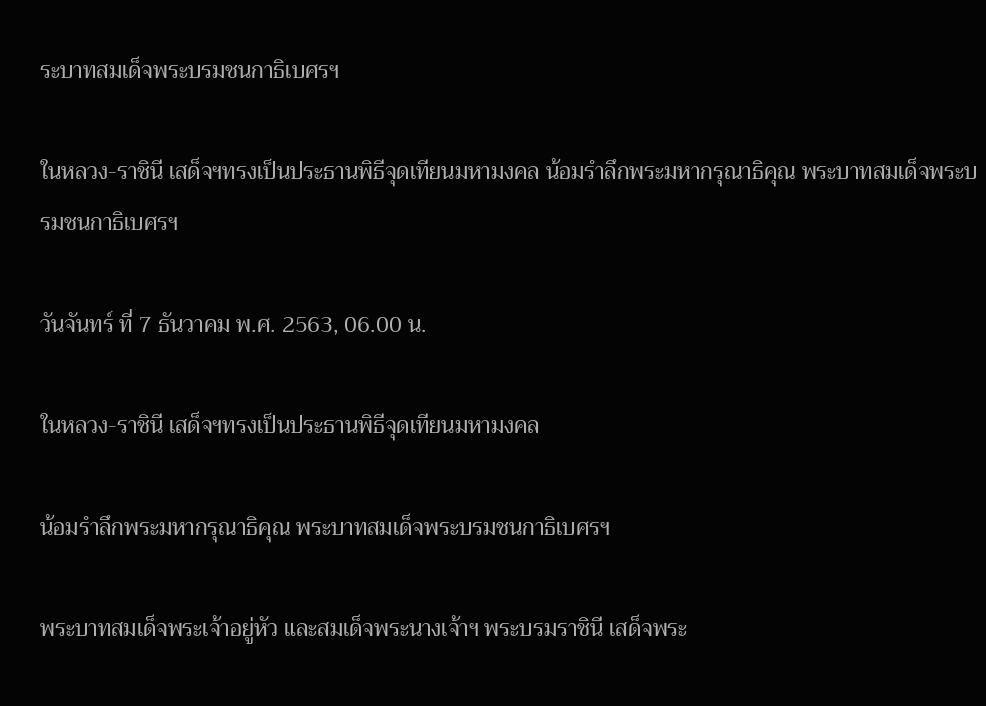ระบาทสมเด็จพระบรมชนกาธิเบศรฯ

ในหลวง-ราชินี เสด็จฯทรงเป็นประธานพิธีจุดเทียนมหามงคล น้อมรำลึกพระมหากรุณาธิคุณ พระบาทสมเด็จพระบรมชนกาธิเบศรฯ

วันจันทร์ ที่ 7 ธันวาคม พ.ศ. 2563, 06.00 น.

ในหลวง-ราชินี เสด็จฯทรงเป็นประธานพิธีจุดเทียนมหามงคล

น้อมรำลึกพระมหากรุณาธิคุณ พระบาทสมเด็จพระบรมชนกาธิเบศรฯ

พระบาทสมเด็จพระเจ้าอยู่หัว และสมเด็จพระนางเจ้าฯ พระบรมราชินี เสด็จพระ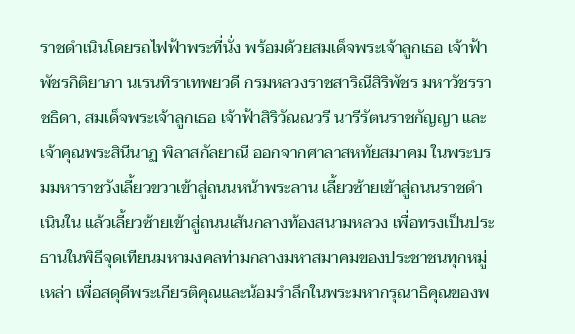ราชดำเนินโดยรถไฟฟ้าพระที่นั่ง พร้อมด้วยสมเด็จพระเจ้าลูกเธอ เจ้าฟ้าพัชรกิติยาภา นเรนทิราเทพยวดี กรมหลวงราชสาริณีสิริพัชร มหาวัชรราชธิดา, สมเด็จพระเจ้าลูกเธอ เจ้าฟ้าสิริวัณณวรี นารีรัตนราชกัญญา และเจ้าคุณพระสินีนาฏ พิลาสกัลยาณี ออกจากศาลาสหทัยสมาคม ในพระบรมมหาราชวังเลี้ยวขวาเข้าสู่ถนนหน้าพระลาน เลี้ยวซ้ายเข้าสู่ถนนราชดำเนินใน แล้วเลี้ยวซ้ายเข้าสู่ถนนเส้นกลางท้องสนามหลวง เพื่อทรงเป็นประธานในพิธีจุดเทียนมหามงคลท่ามกลางมหาสมาคมของประชาชนทุกหมู่เหล่า เพื่อสดุดีพระเกียรติคุณและน้อมรำลึกในพระมหากรุณาธิคุณของพ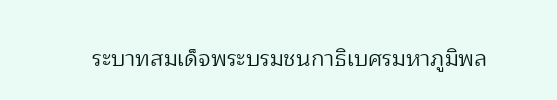ระบาทสมเด็จพระบรมชนกาธิเบศรมหาภูมิพล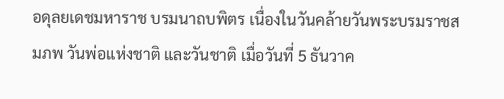อดุลยเดชมหาราช บรมนาถบพิตร เนื่องในวันคล้ายวันพระบรมราชสมภพ วันพ่อแห่งชาติ และวันชาติ เมื่อวันที่ 5 ธันวาค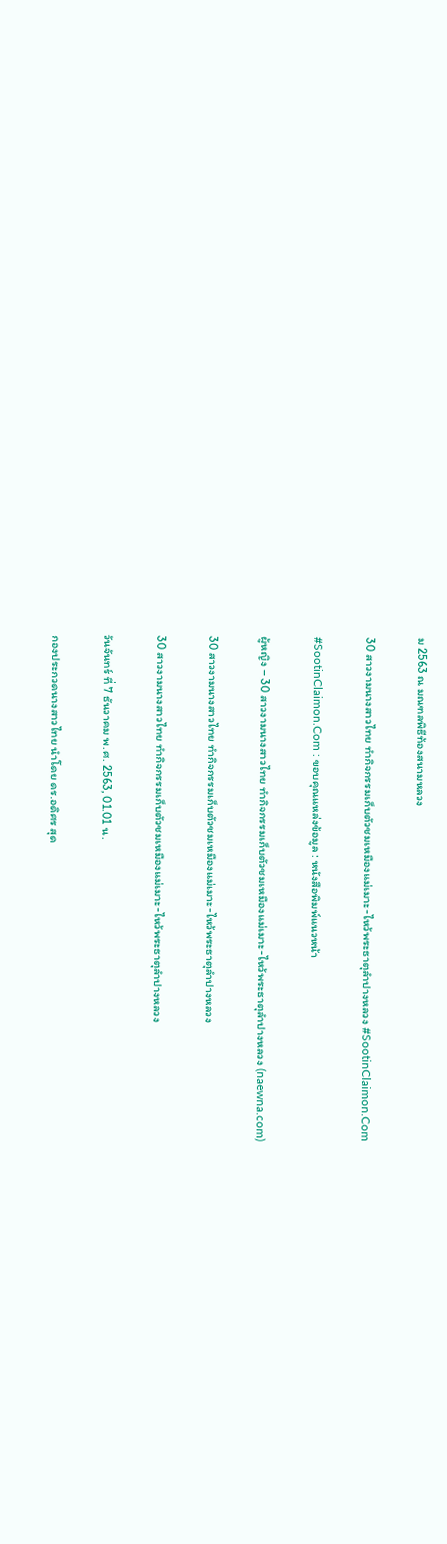ม 2563 ณ มณฑลพิธีท้องสนามหลวง

30 สาวงามนางสาวไทย ทำกิจกรรมเก็บตัวชมเหมืองแม่เมาะ-ไหว้พระธาตุลำปางหลวง #SootinClaimon.Com

#SootinClaimon.Com : ขอบคุณแหล่งข้อมูล : หนังสือพิมพ์แนวหน้า

ผู้หญิง – 30 สาวงามนางสาวไทย ทำกิจกรรมเก็บตัวชมเหมืองแม่เมาะ-ไหว้พระธาตุลำปางหลวง (naewna.com)

30 สาวงามนางสาวไทย ทำกิจกรรมเก็บตัวชมเหมืองแม่เมาะ-ไหว้พระธาตุลำปางหลวง

30 สาวงามนางสาวไทย ทำกิจกรรมเก็บตัวชมเหมืองแม่เมาะ-ไหว้พระธาตุลำปางหลวง

วันจันทร์ ที่ 7 ธันวาคม พ.ศ. 2563, 01.01 น.

กองประกวดนางสาวไทย นำโดย ดร.อดิศร สุด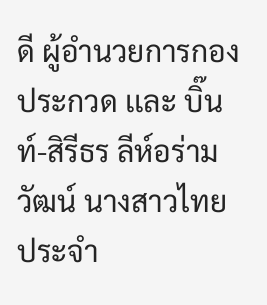ดี ผู้อำนวยการกองประกวด เเละ บิ๊นท์-สิรีธร ลีห์อร่ามวัฒน์ นางสาวไทย ประจำ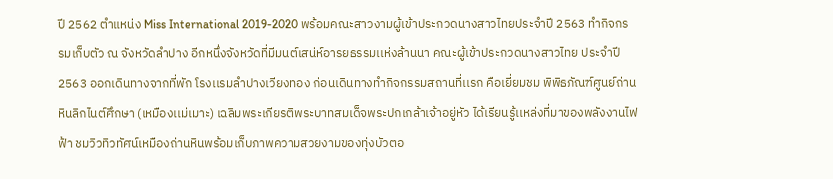ปี 2562 ตำแหน่ง Miss International 2019-2020 พร้อมคณะสาวงามผู้เข้าประกวดนางสาวไทยประจำปี 2563 ทำกิจกรรมเก็บตัว ณ จังหวัดลำปาง อีกหนึ่งจังหวัดที่มีมนต์เสน่ห์อารยธรรมเเห่งล้านนา คณะผู้เข้าประกวดนางสาวไทย ประจำปี 2563 ออกเดินทางจากที่พัก โรงเเรมลำปางเวียงทอง ก่อนเดินทางทำกิจกรรมสถานที่เเรก คือเยี่ยมชม พิพิธภัณฑ์ศูนย์ถ่านหินลิกไนต์ศึกษา (เหมืองเเม่เมาะ) เฉลิมพระเกียรติพระบาทสมเด็จพระปกเกล้าเจ้าอยู่หัว ได้เรียนรู้เเหล่งที่มาของพลังงานไฟฟ้า ชมวิวทิวทัศน์เหมืองถ่านหินพร้อมเก็บภาพความสวยงามของทุ่งบัวตอ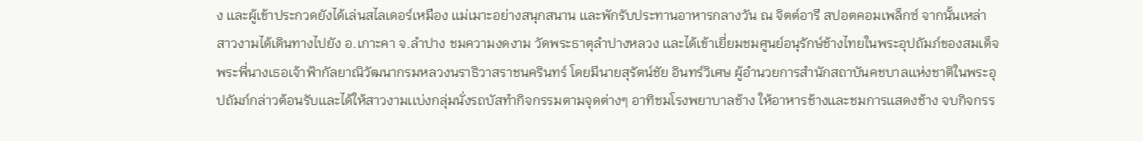ง เเละผู้เข้าประกวดยังได้เล่นสไลเดอร์เหมือง เเม่เมาะอย่างสนุกสนาน เเละพักรับประทานอาหารกลางวัน ณ จิตต์อารี สปอตคอมเพล็กซ์ จากนั้นเหล่าสาวงามได้เดินทางไปยัง อ.เกาะคา จ.ลำปาง ชมความงดงาม วัดพระธาตุลำปางหลวง เเละได้เข้าเยี่ยมชมศูนย์อนุรักษ์ช้างไทยในพระอุปถัมภ์ของสมเด็จพระพี่นางเธอเจ้าฟ้ากัลยาณิวัฒนากรมหลวงนราธิวาสราชนครินทร์ โดยมีนายสุรัตน์ชัย อินทร์วิเศษ ผู้อำนวยการสำนักสถาบันคชบาลเเห่งชาติในพระอุปถัมภ์กล่าวต้อนรับเเละได้ให้สาวงามเเบ่งกลุ่มนั่งรถบัสทำกิจกรรมตามจุดต่างๆ อาทิชมโรงพยาบาลช้าง ให้อาหารช้างเเละชมการเเสดงช้าง จบกิจกรร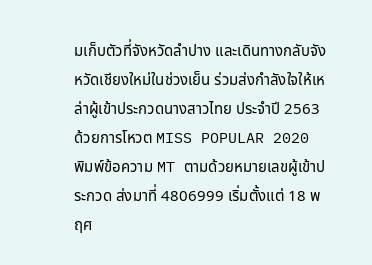มเก็บตัวที่จังหวัดลำปาง เเละเดินทางกลับจังหวัดเชียงใหม่ในช่วงเย็น ร่วมส่งกำลังใจให้เหล่าผู้เข้าประกวดนางสาวไทย ประจำปี 2563 ด้วยการโหวต MISS POPULAR 2020 พิมพ์ข้อความ MT ตามด้วยหมายเลขผู้เข้าประกวด ส่งมาที่ 4806999 เริ่มตั้งแต่ 18 พฤศ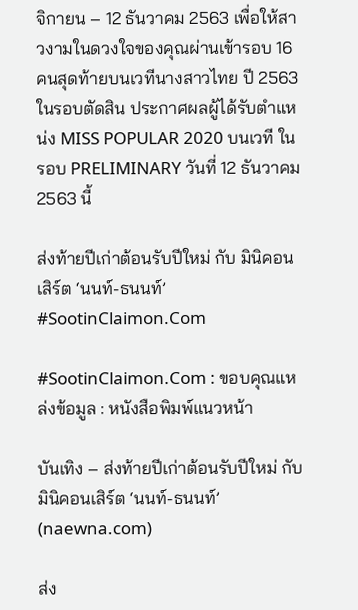จิกายน – 12 ธันวาคม 2563 เพื่อให้สาวงามในดวงใจของคุณผ่านเข้ารอบ 16 คนสุดท้ายบนเวทีนางสาวไทย ปี 2563 ในรอบตัดสิน ประกาศผลผู้ได้รับตำแหน่ง MISS POPULAR 2020 บนเวที ในรอบ PRELIMINARY วันที่ 12 ธันวาคม 2563 นี้

ส่งท้ายปีเก่าต้อนรับปีใหม่ กับ มินิคอนเสิร์ต ‘นนท์-ธนนท์’ #SootinClaimon.Com

#SootinClaimon.Com : ขอบคุณแหล่งข้อมูล : หนังสือพิมพ์แนวหน้า

บันเทิง – ส่งท้ายปีเก่าต้อนรับปีใหม่ กับ มินิคอนเสิร์ต ‘นนท์-ธนนท์’ (naewna.com)

ส่ง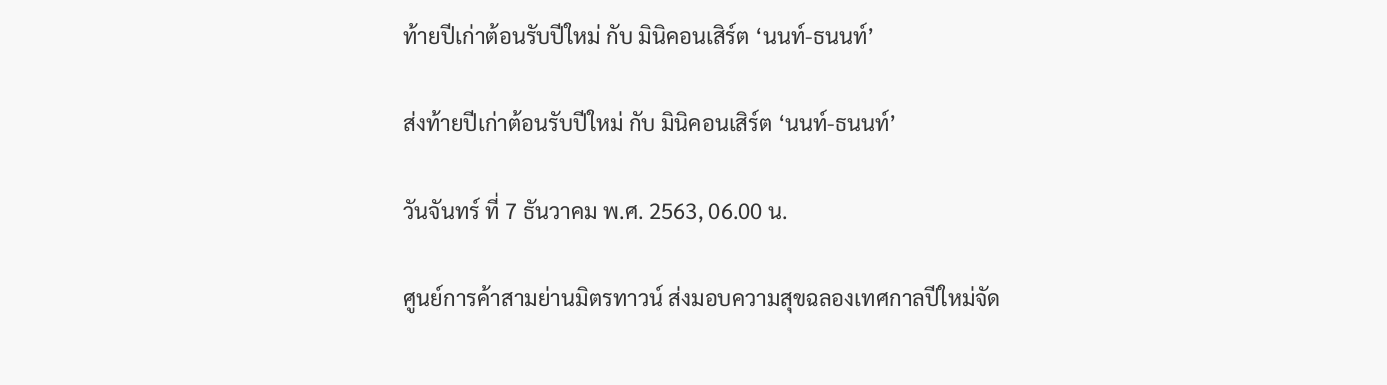ท้ายปีเก่าต้อนรับปีใหม่ กับ มินิคอนเสิร์ต ‘นนท์-ธนนท์’

ส่งท้ายปีเก่าต้อนรับปีใหม่ กับ มินิคอนเสิร์ต ‘นนท์-ธนนท์’

วันจันทร์ ที่ 7 ธันวาคม พ.ศ. 2563, 06.00 น.

ศูนย์การค้าสามย่านมิตรทาวน์ ส่งมอบความสุขฉลองเทศกาลปีใหม่จัด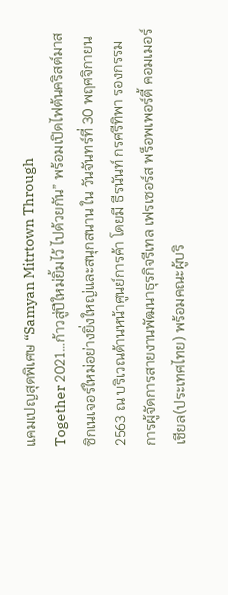แคมเปญสุดพิเศษ “Samyan Mitrtown Through
Together 2021…ก้าวสู่ปีใหม่ยิ้มไว้ ไปด้วยกัน” พร้อมเปิดไฟต้นคริสต์มาสซิกเนเจอร์ใหม่อย่างยิ่งใหญ่และสนุกสนาน ใน วันจันทร์ที่ 30 พฤศจิกายน 2563 ณ บริเวณด้านหน้าศูนย์การค้า โดยมี ธีรนันท์ กรศรีทิพา รองกรรมการผู้จัดการสายงานพัฒนาธุรกิจรีเทล เฟรเซอร์ส พร็อพเพอร์ตี้ คอมเมอร์เชียล(ประเทศไทย) พร้อมคณะผู้บริ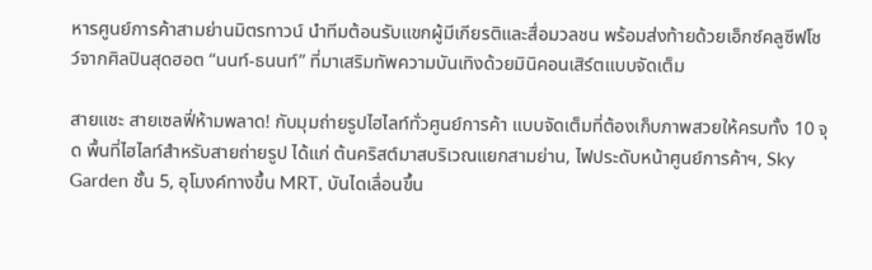หารศูนย์การค้าสามย่านมิตรทาวน์ นำทีมต้อนรับแขกผู้มีเกียรติและสื่อมวลชน พร้อมส่งท้ายด้วยเอ็กซ์คลูซีฟโชว์จากศิลปินสุดฮอต “นนท์-ธนนท์” ที่มาเสริมทัพความบันเทิงด้วยมินิคอนเสิร์ตแบบจัดเต็ม

สายแชะ สายเซลฟี่ห้ามพลาด! กับมุมถ่ายรูปไฮไลท์ทั่วศูนย์การค้า แบบจัดเต็มที่ต้องเก็บภาพสวยให้ครบทั้ง 10 จุด พื้นที่ไฮไลท์สำหรับสายถ่ายรูป ได้แก่ ต้นคริสต์มาสบริเวณแยกสามย่าน, ไฟประดับหน้าศูนย์การค้าฯ, Sky Garden ชั้น 5, อุโมงค์ทางขึ้น MRT, บันไดเลื่อนขึ้น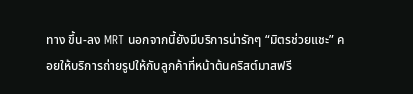ทาง ขึ้น-ลง MRT นอกจากนี้ยังมีบริการน่ารักๆ “มิตรช่วยแชะ” คอยให้บริการถ่ายรูปให้กับลูกค้าที่หน้าต้นคริสต์มาสฟรี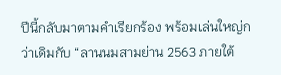ปีนี้กลับมาตามคำเรียกร้อง พร้อมเล่นใหญ่กว่าเดิมกับ “ลานนมสามย่าน 2563 ภายใต้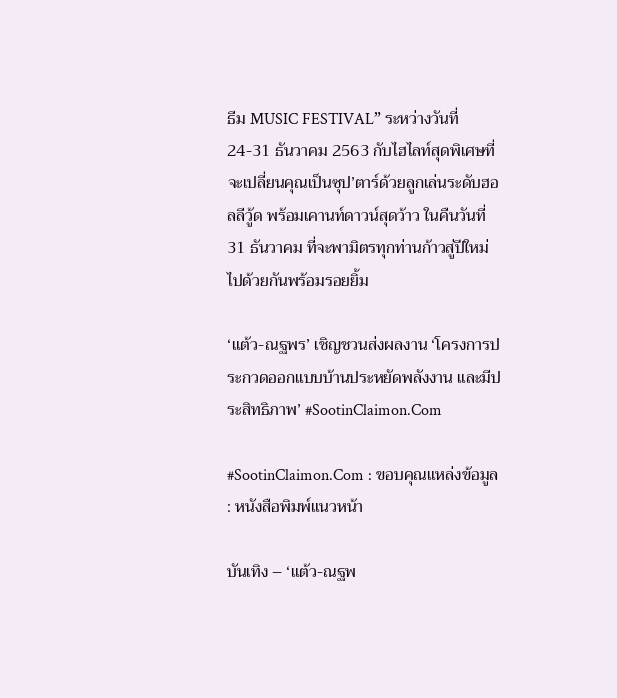ธีม MUSIC FESTIVAL” ระหว่างวันที่ 24-31 ธันวาคม 2563 กับไฮไลท์สุดพิเศษที่จะเปลี่ยนคุณเป็นซุป’ตาร์ด้วยลูกเล่นระดับฮอลลีวู้ด พร้อมเคานท์ดาวน์สุดว้าว ในคืนวันที่ 31 ธันวาคม ที่จะพามิตรทุกท่านก้าวสู่ปีใหม่ไปด้วยกันพร้อมรอยยิ้ม

‘แต้ว-ณฐพร’ เชิญชวนส่งผลงาน ‘โครงการประกวดออกแบบบ้านประหยัดพลังงาน และมีประสิทธิภาพ’ #SootinClaimon.Com

#SootinClaimon.Com : ขอบคุณแหล่งข้อมูล : หนังสือพิมพ์แนวหน้า

บันเทิง – ‘แต้ว-ณฐพ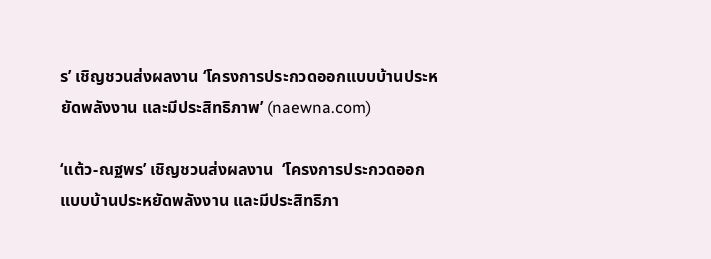ร’ เชิญชวนส่งผลงาน ‘โครงการประกวดออกแบบบ้านประหยัดพลังงาน และมีประสิทธิภาพ’ (naewna.com)

‘แต้ว-ณฐพร’ เชิญชวนส่งผลงาน  ‘โครงการประกวดออกแบบบ้านประหยัดพลังงาน และมีประสิทธิภา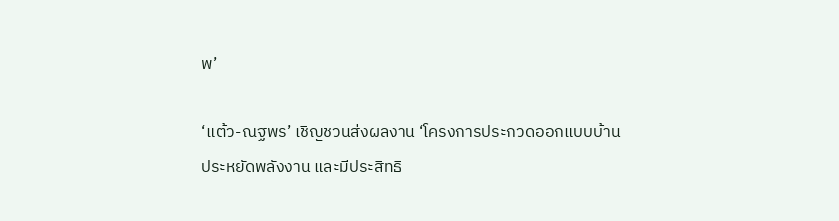พ’

‘แต้ว-ณฐพร’ เชิญชวนส่งผลงาน ‘โครงการประกวดออกแบบบ้านประหยัดพลังงาน และมีประสิทธิ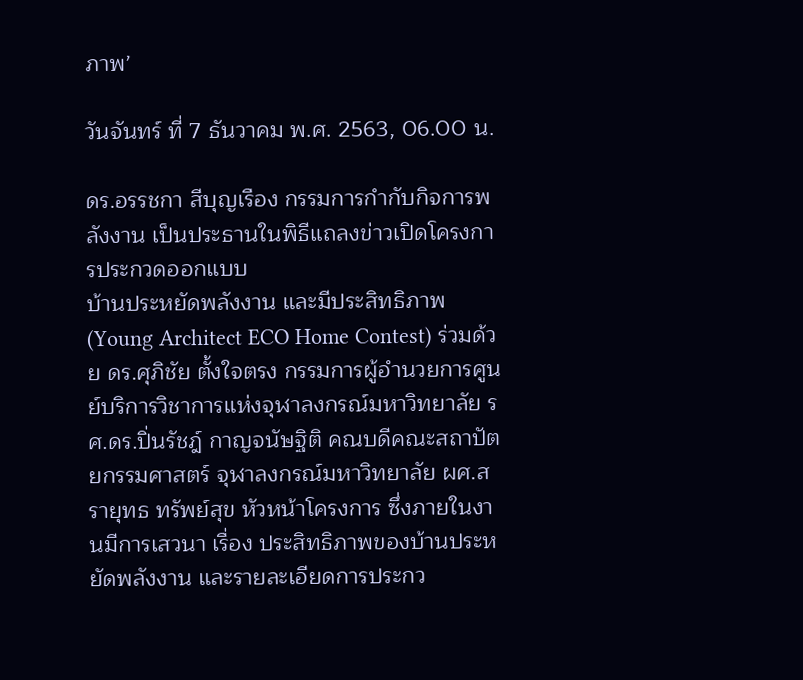ภาพ’

วันจันทร์ ที่ 7 ธันวาคม พ.ศ. 2563, 06.00 น.

ดร.อรรชกา สีบุญเรือง กรรมการกำกับกิจการพลังงาน เป็นประธานในพิธีแถลงข่าวเปิดโครงการประกวดออกแบบ
บ้านประหยัดพลังงาน และมีประสิทธิภาพ (Young Architect ECO Home Contest) ร่วมด้วย ดร.ศุภิชัย ตั้งใจตรง กรรมการผู้อำนวยการศูนย์บริการวิชาการแห่งจุฬาลงกรณ์มหาวิทยาลัย รศ.ดร.ปิ่นรัชฎ์ กาญจนัษฐิติ คณบดีคณะสถาปัตยกรรมศาสตร์ จุฬาลงกรณ์มหาวิทยาลัย ผศ.สรายุทธ ทรัพย์สุข หัวหน้าโครงการ ซึ่งภายในงานมีการเสวนา เรื่อง ประสิทธิภาพของบ้านประหยัดพลังงาน และรายละเอียดการประกว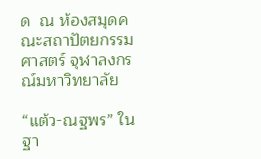ด  ณ ห้องสมุดคณะสถาปัตยกรรมศาสตร์ จุฬาลงกรณ์มหาวิทยาลัย

“แต้ว-ณฐพร” ในฐา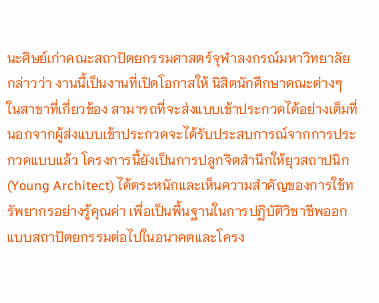นะศิษย์เก่าคณะสถาปัตยกรรมศาสตร์จุฬาลงกรณ์มหาวิทยาลัย กล่าวว่า งานนี้เป็นงานที่เปิดโอกาสให้ นิสิตนักศึกษาคณะต่างๆ ในสาขาที่เกี่ยวข้อง สามารถที่จะส่งแบบเข้าประกวดได้อย่างเต็มที่ นอกจากผู้ส่งแบบเข้าประกวดจะได้รับประสบการณ์จากการประกวดแบบแล้ว โครงการนี้ยังเป็นการปลูกจิตสำนึกให้ยุวสถาปนิก (Young Architect) ได้ตระหนักและเห็นความสำคัญของการใช้ทรัพยากรอย่างรู้คุณค่า เพื่อเป็นพื้นฐานในการปฏิบัติวิชาชีพออกแบบสถาปัตยกรรมต่อไปในอนาคตและโครง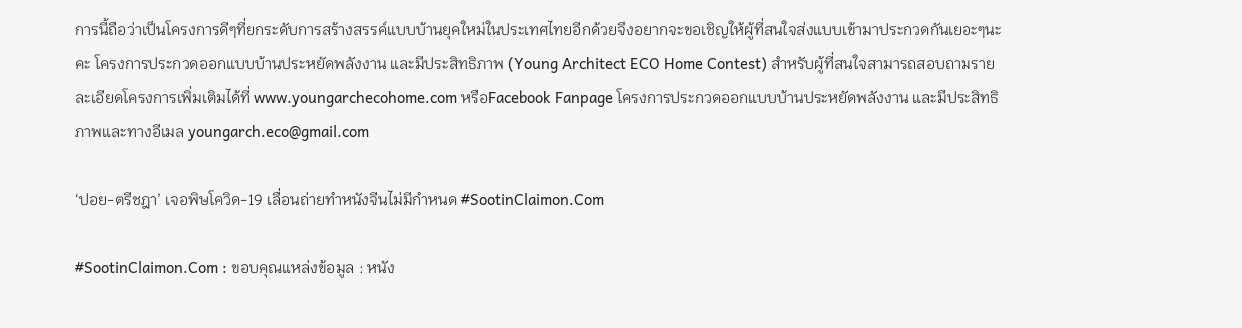การนี้ถือว่าเป็นโครงการดีๆที่ยกระดับการสร้างสรรค์แบบบ้านยุคใหม่ในประเทศไทยอีกด้วยจึงอยากจะขอเชิญให้ผู้ที่สนใจส่งแบบเข้ามาประกวดกันเยอะๆนะคะ โครงการประกวดออกแบบบ้านประหยัดพลังงาน และมีประสิทธิภาพ (Young Architect ECO Home Contest) สำหรับผู้ที่สนใจสามารถสอบถามรายละเอียดโครงการเพิ่มเติมได้ที่ www.youngarchecohome.com หรือFacebook Fanpage โครงการประกวดออกแบบบ้านประหยัดพลังงาน และมีประสิทธิภาพและทางอีเมล youngarch.eco@gmail.com

‘ปอย-ตรีชฎา’ เจอพิษโควิด-19 เลื่อนถ่ายทำหนังจีนไม่มีกำหนด #SootinClaimon.Com

#SootinClaimon.Com : ขอบคุณแหล่งข้อมูล : หนัง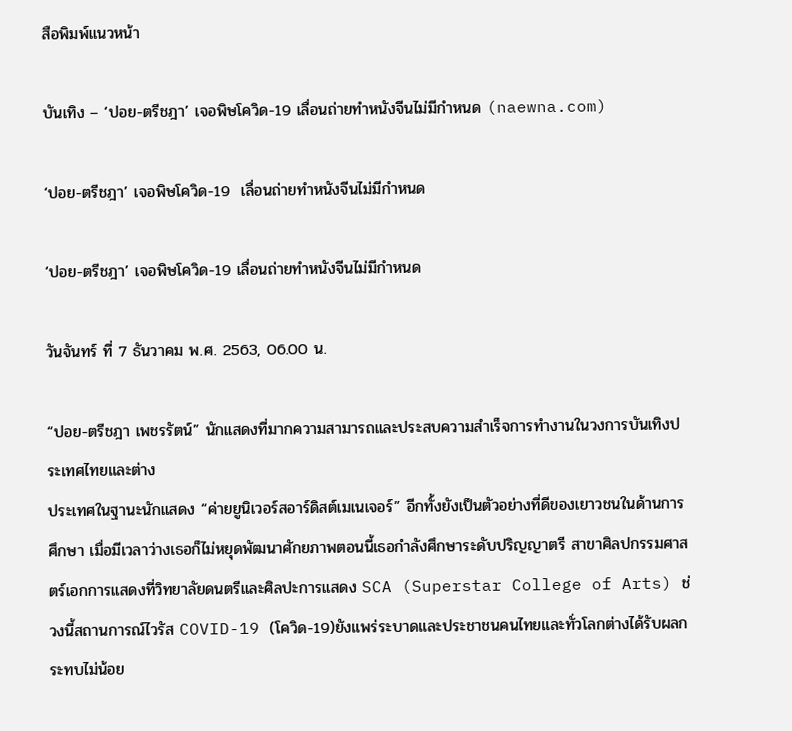สือพิมพ์แนวหน้า

บันเทิง – ‘ปอย-ตรีชฎา’ เจอพิษโควิด-19 เลื่อนถ่ายทำหนังจีนไม่มีกำหนด (naewna.com)

‘ปอย-ตรีชฎา’ เจอพิษโควิด-19  เลื่อนถ่ายทำหนังจีนไม่มีกำหนด

‘ปอย-ตรีชฎา’ เจอพิษโควิด-19 เลื่อนถ่ายทำหนังจีนไม่มีกำหนด

วันจันทร์ ที่ 7 ธันวาคม พ.ศ. 2563, 06.00 น.

“ปอย-ตรีชฎา เพชรรัตน์” นักแสดงที่มากความสามารถและประสบความสำเร็จการทำงานในวงการบันเทิงประเทศไทยและต่าง
ประเทศในฐานะนักแสดง “ค่ายยูนิเวอร์สอาร์ดิสต์เมเนเจอร์” อีกทั้งยังเป็นตัวอย่างที่ดีของเยาวชนในด้านการศึกษา เมื่อมีเวลาว่างเธอก็ไม่หยุดพัฒนาศักยภาพตอนนี้เธอกำลังศึกษาระดับปริญญาตรี สาขาศิลปกรรมศาสตร์เอกการแสดงที่วิทยาลัยดนตรีและศิลปะการแสดง SCA (Superstar College of Arts) ช่วงนี้สถานการณ์ไวรัส COVID-19 (โควิด-19)ยังแพร่ระบาดและประชาชนคนไทยและทั่วโลกต่างได้รับผลกระทบไม่น้อย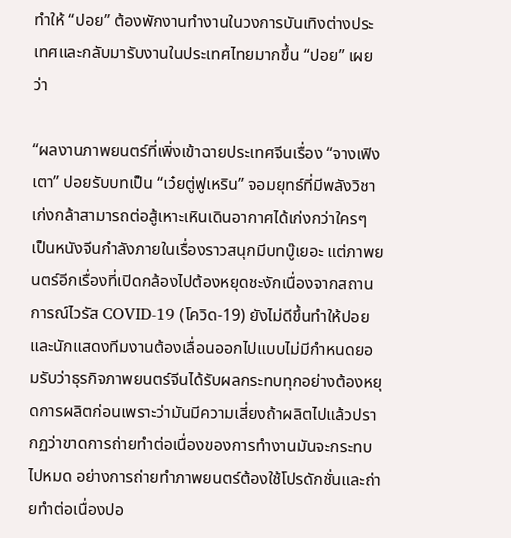ทำให้ “ปอย” ต้องพักงานทำงานในวงการบันเทิงต่างประเทศและกลับมารับงานในประเทศไทยมากขึ้น “ปอย” เผยว่า

“ผลงานภาพยนตร์ที่เพิ่งเข้าฉายประเทศจีนเรื่อง “จางเฟิงเตา” ปอยรับบทเป็น “เว๋ยตู่ฟูเหริน” จอมยุทธ์ที่มีพลังวิชาเก่งกล้าสามารถต่อสู้เหาะเหินเดินอากาศได้เก่งกว่าใครๆ เป็นหนังจีนกำลังภายในเรื่องราวสนุกมีบทบู๊เยอะ แต่ภาพยนตร์อีกเรื่องที่เปิดกล้องไปต้องหยุดชะงักเนื่องจากสถานการณ์ไวรัส COVID-19 (โควิด-19) ยังไม่ดีขึ้นทำให้ปอยและนักแสดงทีมงานต้องเลื่อนออกไปแบบไม่มีกำหนดยอมรับว่าธุรกิจภาพยนตร์จีนได้รับผลกระทบทุกอย่างต้องหยุดการผลิตก่อนเพราะว่ามันมีความเสี่ยงถ้าผลิตไปแล้วปรากฏว่าขาดการถ่ายทำต่อเนื่องของการทำงานมันจะกระทบไปหมด อย่างการถ่ายทำภาพยนตร์ต้องใช้โปรดักชั่นและถ่ายทำต่อเนื่องปอ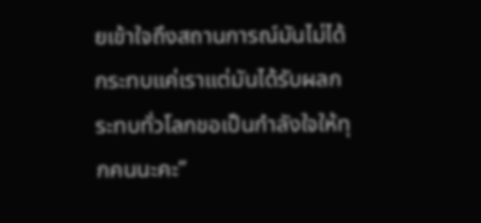ยเข้าใจถึงสถานการณ์มันไม่ได้กระทบแค่เราแต่มันได้รับผลกระทบทั่วโลกขอเป็นกำลังใจให้ทุกคนนะคะ”